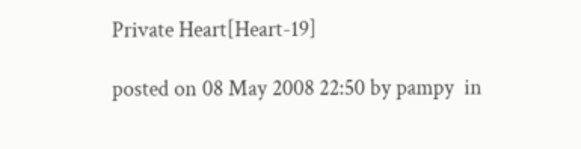Private Heart[Heart-19]

posted on 08 May 2008 22:50 by pampy  in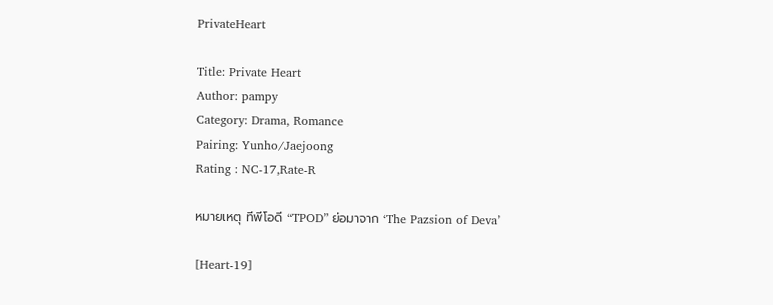PrivateHeart

Title: Private Heart
Author: pampy
Category: Drama, Romance
Pairing: Yunho/Jaejoong
Rating : NC-17,Rate-R

หมายเหตุ ทีพีโอดี “TPOD” ย่อมาจาก ‘The Pazsion of Deva’

[Heart-19]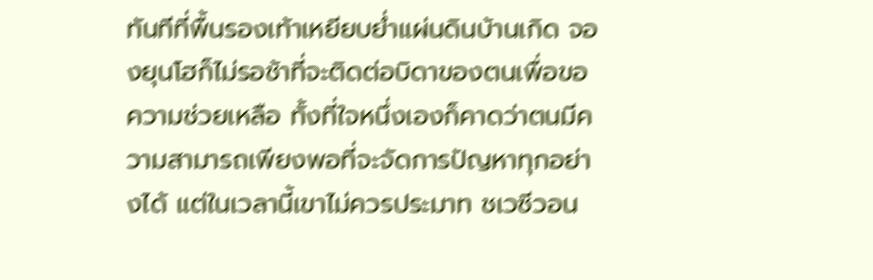ทันทีที่พื้นรองเท้าเหยียบย่ำแผ่นดินบ้านเกิด จองยุนโฮก็ไม่รอช้าที่จะติดต่อบิดาของตนเพื่อขอความช่วยเหลือ ทั้งที่ใจหนึ่งเองก็คาดว่าตนมีความสามารถเพียงพอที่จะจัดการปัญหาทุกอย่างได้ แต่ในเวลานี้เขาไม่ควรประมาท ชเวซีวอน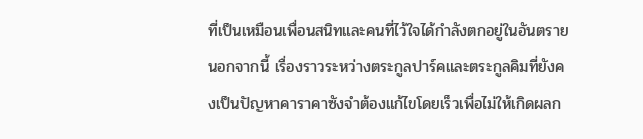ที่เป็นเหมือนเพื่อนสนิทและคนที่ไว้ใจได้กำลังตกอยู่ในอันตราย นอกจากนี้ เรื่องราวระหว่างตระกูลปาร์คและตระกูลคิมที่ยังคงเป็นปัญหาคาราคาซังจำต้องแก้ไขโดยเร็วเพื่อไม่ให้เกิดผลก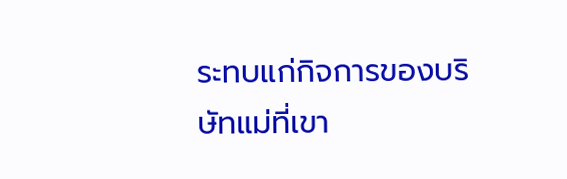ระทบแก่กิจการของบริษัทแม่ที่เขา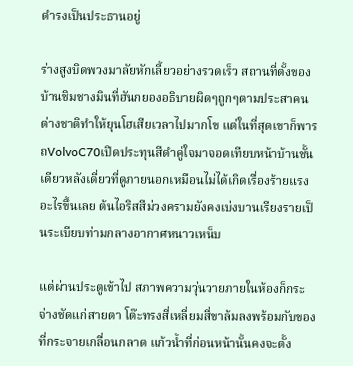ดำรงเป็นประธานอยู่

ร่างสูงบิดพวงมาลัยหักเลี้ยวอย่างรวดเร็ว สถานที่ตั้งของบ้านชิมชางมินที่ฮันกยองอธิบายผิดๆถูกๆตามประสาคนต่างชาติทำให้ยุนโฮเสียเวลาไปมากโข แต่ในที่สุดเขาก็พารถVolvoC70เปิดประทุนสีดำคู่ใจมาจอดเทียบหน้าบ้านชั้นเดียวหลังเดี่ยวที่ดูภายนอกเหมือนไม่ได้เกิดเรื่องร้ายแรงอะไรขึ้นเลย ต้นไอริสสีม่วงครามยังคงเบ่งบานเรียงรายเป็นระเบียบท่ามกลางอากาศหนาวเหน็บ

แต่ผ่านประตูเข้าไป สภาพความวุ่นวายภายในห้องก็กระจ่างชัดแก่สายตา โต๊ะทรงสี่เหลี่ยมสี่ขาล้มลงพร้อมกับของที่กระจายเกลื่อนกลาด แก้วน้ำที่ก่อนหน้านั้นคงจะตั้ง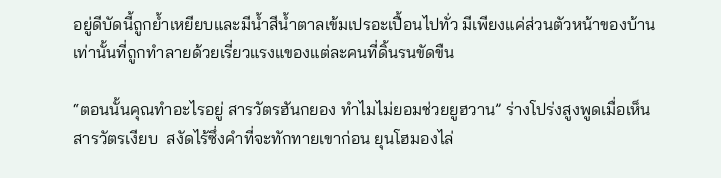อยู่ดีบัดนี้ถูกย้ำเหยียบและมีน้ำสีน้ำตาลเข้มเปรอะเปื้อนไปทั่ว มีเพียงแค่ส่วนตัวหน้าของบ้านเท่านั้นที่ถูกทำลายด้วยเรี่ยวแรงแของแต่ละคนที่ดิ้นรนขัดขืน

“ตอนนั้นคุณทำอะไรอยู่ สารวัตรฮันกยอง ทำไมไม่ยอมช่วยยูฮวาน” ร่างโปร่งสูงพูดเมื่อเห็นสารวัตรเงียบ  สงัดไร้ซึ่งคำที่จะทักทายเขาก่อน ยุนโฮมองไล่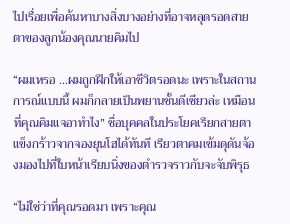ไปเรื่อยเพื่อค้นหาบางสิ่งบางอย่างที่อาจหลุดรอดสายตาของลูกน้องคุณนายคิมไป

“ผมเหรอ ...ผมถูกฝึกให้เอาชีวิตรอดนะ เพราะในสถานการณ์แบบนี้ ผมก็กลายเป็นพยานชั้นดีเชียวล่ะ เหมือนที่คุณคิมแจอาทำไง” ชื่อบุคคลในประโยคเรียกสายตาแข็งกร้าวจากจองยุนโฮได้ทันที เรียวตาคมเข้มดุดันจ้องมองไปที่ใบหน้าเรียบนิ่งของตำรวจราวกับจะจับพิรุธ

“ไม่ใช่ว่าที่คุณรอดมา เพราะคุณ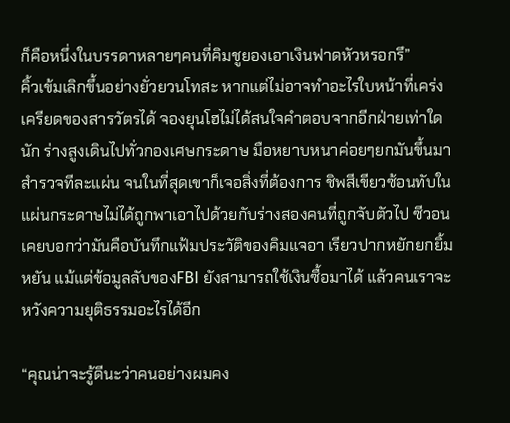ก็คือหนึ่งในบรรดาหลายๆคนที่คิมชูยองเอาเงินฟาดหัวหรอกรึ”
คิ้วเข้มเลิกขึ้นอย่างยั่วยวนโทสะ หากแต่ไม่อาจทำอะไรใบหน้าที่เคร่งเครียดของสารวัตรได้ จองยุนโฮไม่ได้สนใจคำตอบจากอีกฝ่ายเท่าใดนัก ร่างสูงเดินไปทั่วกองเศษกระดาษ มือหยาบหนาค่อยๆยกมันขึ้นมาสำรวจทีละแผ่น จนในที่สุดเขาก็เจอสิ่งที่ต้องการ ชิพสีเขียวซ้อนทับในแผ่นกระดาษไม่ได้ถูกพาเอาไปด้วยกับร่างสองคนที่ถูกจับตัวไป ซีวอนเคยบอกว่ามันคือบันทึกแฟ้มประวัติของคิมแจอา เรียวปากหยักยกยิ้มหยัน แม้แต่ข้อมูลลับของFBI ยังสามารถใช้เงินซื้อมาได้ แล้วคนเราจะหวังความยุติธรรมอะไรได้อีก

“คุณน่าจะรู้ดีนะว่าคนอย่างผมคง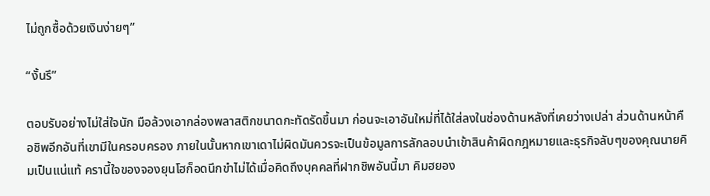ไม่ถูกซื้อด้วยเงินง่ายๆ”

“งั้นรึ”

ตอบรับอย่างไม่ใส่ใจนัก มือล้วงเอากล่องพลาสติกขนาดกะทัดรัดขึ้นมา ก่อนจะเอาอันใหม่ที่ได้ใส่ลงในช่องด้านหลังที่เคยว่างเปล่า ส่วนด้านหน้าคือชิพอีกอันที่เขามีในครอบครอง ภายในนั้นหากเขาเดาไม่ผิดมันควรจะเป็นข้อมูลการลักลอบนำเข้าสินค้าผิดกฎหมายและธุรกิจลับๆของคุณนายคิมเป็นแน่แท้ ครานี้ใจของจองยุนโฮก็อดนึกขำไม่ได้เมื่อคิดถึงบุคคลที่ฝากชิพอันนี้มา คิมฮยอง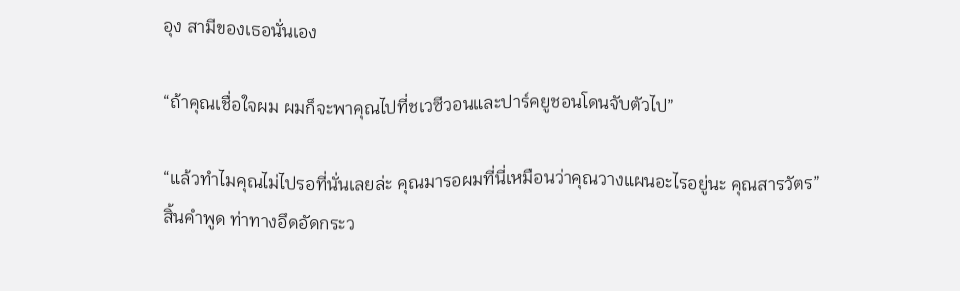อุง สามีของเธอนั่นเอง

“ถ้าคุณเชื่อใจผม ผมก็จะพาคุณไปที่ชเวซีวอนและปาร์คยูชอนโดนจับตัวไป”

“แล้วทำไมคุณไม่ไปรอที่นั่นเลยล่ะ คุณมารอผมที่นี่เหมือนว่าคุณวางแผนอะไรอยู่นะ คุณสารวัตร”
สิ้นคำพูด ท่าทางอึดอัดกระว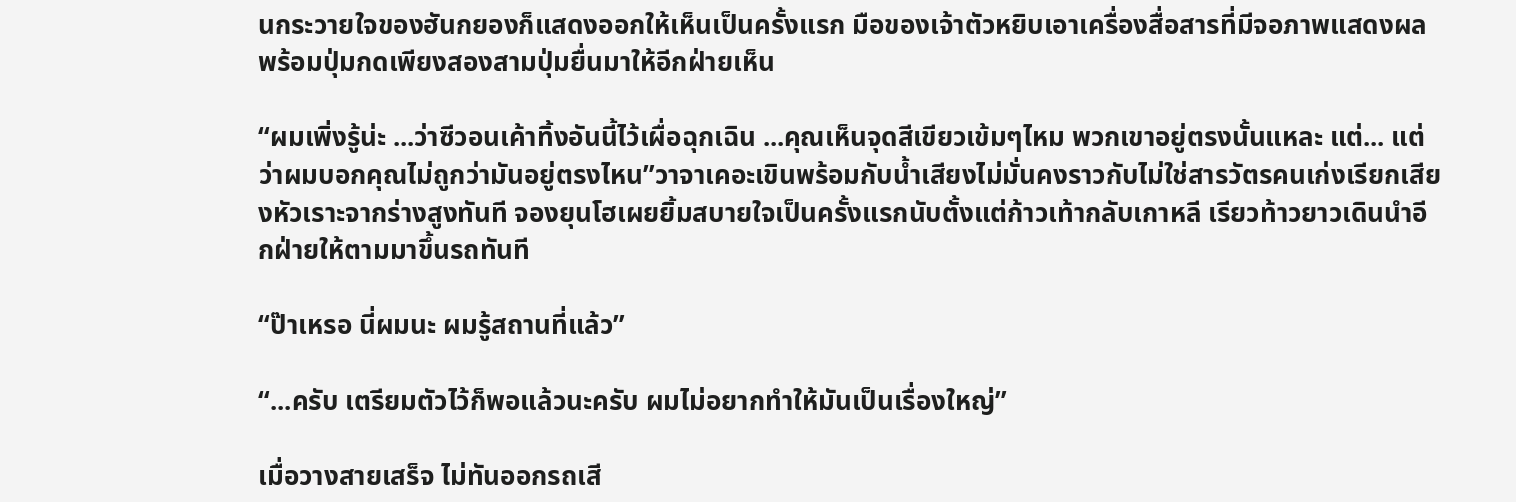นกระวายใจของฮันกยองก็แสดงออกให้เห็นเป็นครั้งแรก มือของเจ้าตัวหยิบเอาเครื่องสื่อสารที่มีจอภาพแสดงผลพร้อมปุ่มกดเพียงสองสามปุ่มยื่นมาให้อีกฝ่ายเห็น

“ผมเพิ่งรู้น่ะ ...ว่าซีวอนเค้าทิ้งอันนี้ไว้เผื่อฉุกเฉิน ...คุณเห็นจุดสีเขียวเข้มๆไหม พวกเขาอยู่ตรงนั้นแหละ แต่... แต่ว่าผมบอกคุณไม่ถูกว่ามันอยู่ตรงไหน”วาจาเคอะเขินพร้อมกับน้ำเสียงไม่มั่นคงราวกับไม่ใช่สารวัตรคนเก่งเรียกเสียงหัวเราะจากร่างสูงทันที จองยุนโฮเผยยิ้มสบายใจเป็นครั้งแรกนับตั้งแต่ก้าวเท้ากลับเกาหลี เรียวท้าวยาวเดินนำอีกฝ่ายให้ตามมาขึ้นรถทันที

“ป๊าเหรอ นี่ผมนะ ผมรู้สถานที่แล้ว”

“...ครับ เตรียมตัวไว้ก็พอแล้วนะครับ ผมไม่อยากทำให้มันเป็นเรื่องใหญ่”

เมื่อวางสายเสร็จ ไม่ทันออกรถเสี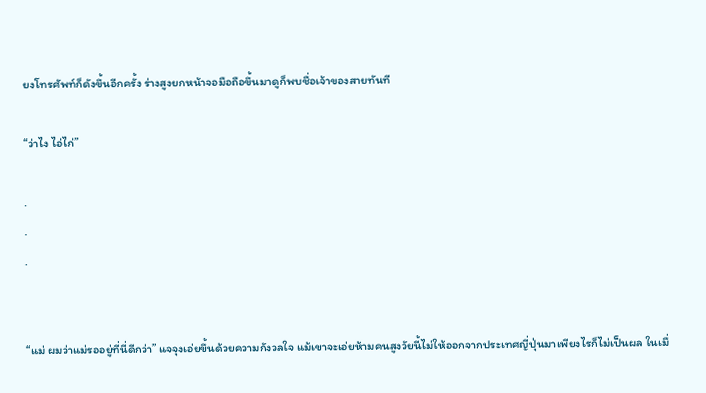ยงโทรศัพท์ก็ดังขึ้นอีกครั้ง ร่างสูงยกหน้าจอมือถือขึ้นมาดูก็พบชื่อเจ้าของสายทันที

“ว่าไง ไอ่ไก่”

.
.
.


“แม่ ผมว่าแม่รออยู่ที่นี่ดีกว่า” แจจุงเอ่ยขึ้นด้วยความกังวลใจ แม้เขาจะเอ่ยห้ามคนสูงวัยนี้ไม่ให้ออกจากประเทศญี่ปุ่นมาเพียงไรก็ไม่เป็นผล ในเมื่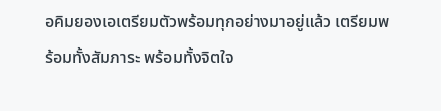อคิมยองเอเตรียมตัวพร้อมทุกอย่างมาอยู่แล้ว เตรียมพร้อมทั้งสัมภาระ พร้อมทั้งจิตใจ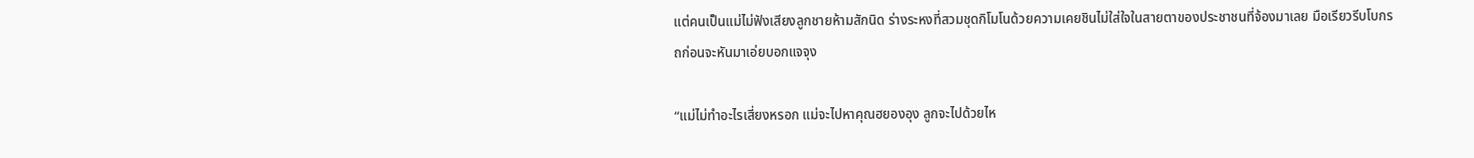แต่คนเป็นแม่ไม่ฟังเสียงลูกชายห้ามสักนิด ร่างระหงที่สวมชุดกิโมโนด้วยความเคยชินไม่ใส่ใจในสายตาของประชาชนที่จ้องมาเลย มือเรียวรีบโบกรถก่อนจะหันมาเอ่ยบอกแจจุง

“แม่ไม่ทำอะไรเสี่ยงหรอก แม่จะไปหาคุณฮยองอุง ลูกจะไปด้วยไห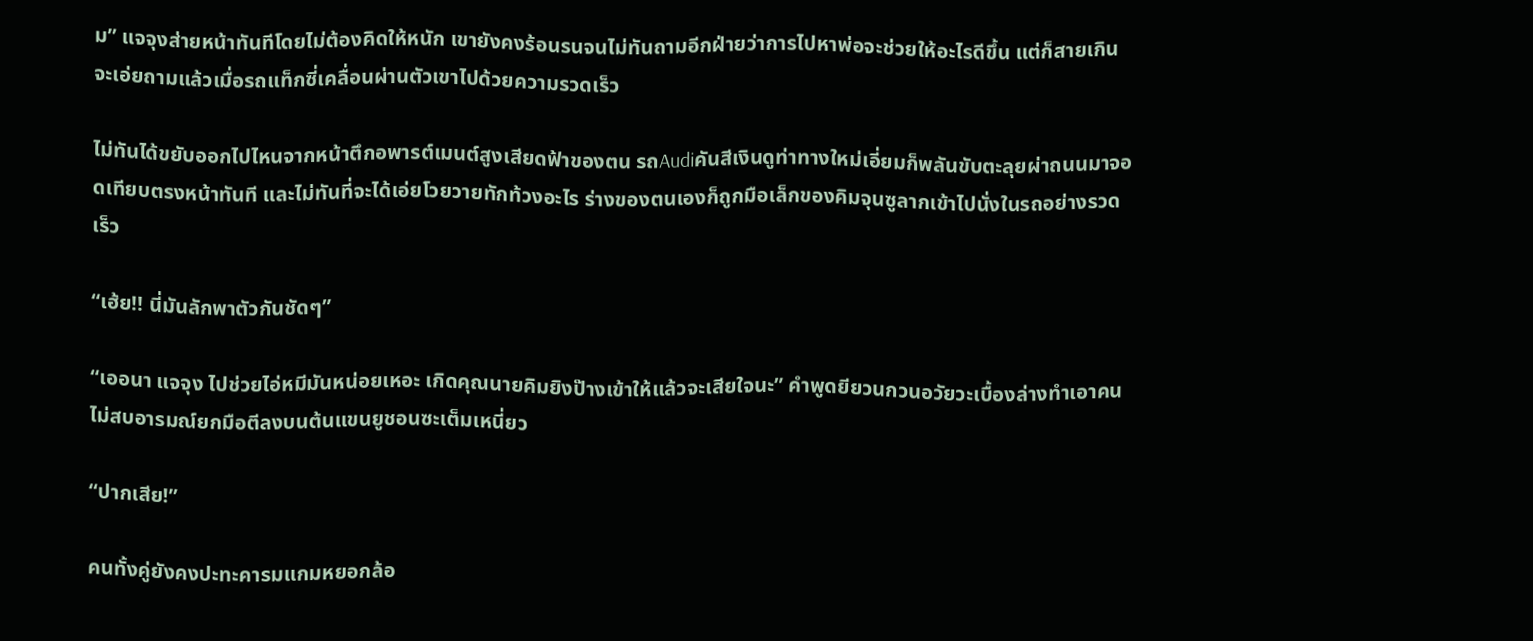ม” แจจุงส่ายหน้าทันทีโดยไม่ต้องคิดให้หนัก เขายังคงร้อนรนจนไม่ทันถามอีกฝ่ายว่าการไปหาพ่อจะช่วยให้อะไรดีขึ้น แต่ก็สายเกินจะเอ่ยถามแล้วเมื่อรถแท็กซี่เคลื่อนผ่านตัวเขาไปด้วยความรวดเร็ว

ไม่ทันได้ขยับออกไปไหนจากหน้าตึกอพารต์เมนต์สูงเสียดฟ้าของตน รถAudiคันสีเงินดูท่าทางใหม่เอี่ยมก็พลันขับตะลุยผ่าถนนมาจอดเทียบตรงหน้าทันที และไม่ทันที่จะได้เอ่ยโวยวายทักท้วงอะไร ร่างของตนเองก็ถูกมือเล็กของคิมจุนซูลากเข้าไปนั่งในรถอย่างรวดเร็ว

“เฮ้ย!! นี่มันลักพาตัวกันชัดๆ”

“เออนา แจจุง ไปช่วยไอ่หมีมันหน่อยเหอะ เกิดคุณนายคิมยิงป๊างเข้าให้แล้วจะเสียใจนะ” คำพูดยียวนกวนอวัยวะเบื้องล่างทำเอาคนไม่สบอารมณ์ยกมือตีลงบนต้นแขนยูชอนซะเต็มเหนี่ยว

“ปากเสีย!”

คนทั้งคู่ยังคงปะทะคารมแกมหยอกล้อ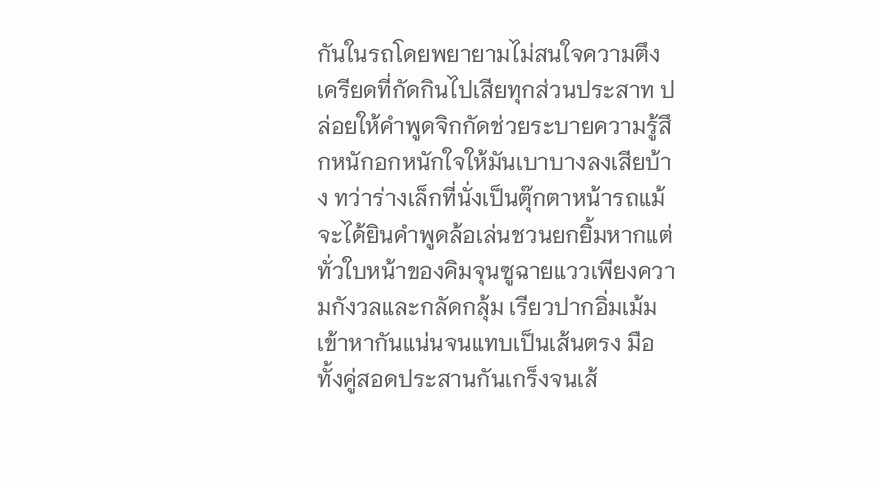กันในรถโดยพยายามไม่สนใจความตึงเครียดที่กัดกินไปเสียทุกส่วนประสาท ปล่อยให้คำพูดจิกกัดช่วยระบายความรู้สึกหนักอกหนักใจให้มันเบาบางลงเสียบ้าง ทว่าร่างเล็กที่นั่งเป็นตุ๊กตาหน้ารถแม้จะได้ยินคำพูดล้อเล่นชวนยกยิ้มหากแต่ทั่วใบหน้าของคิมจุนซูฉายแววเพียงความกังวลและกลัดกลุ้ม เรียวปากอิ่มเม้มเข้าหากันแน่นจนแทบเป็นเส้นตรง มือทั้งคู่สอดประสานกันเกร็งจนเส้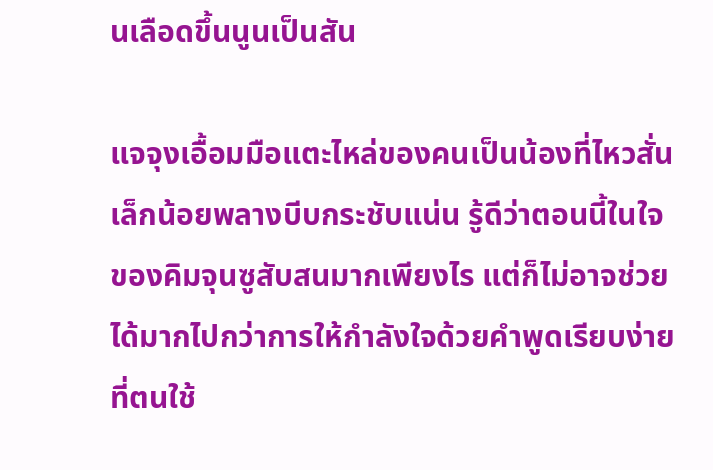นเลือดขึ้นนูนเป็นสัน

แจจุงเอื้อมมือแตะไหล่ของคนเป็นน้องที่ไหวสั่นเล็กน้อยพลางบีบกระชับแน่น รู้ดีว่าตอนนี้ในใจของคิมจุนซูสับสนมากเพียงไร แต่ก็ไม่อาจช่วยได้มากไปกว่าการให้กำลังใจด้วยคำพูดเรียบง่ายที่ตนใช้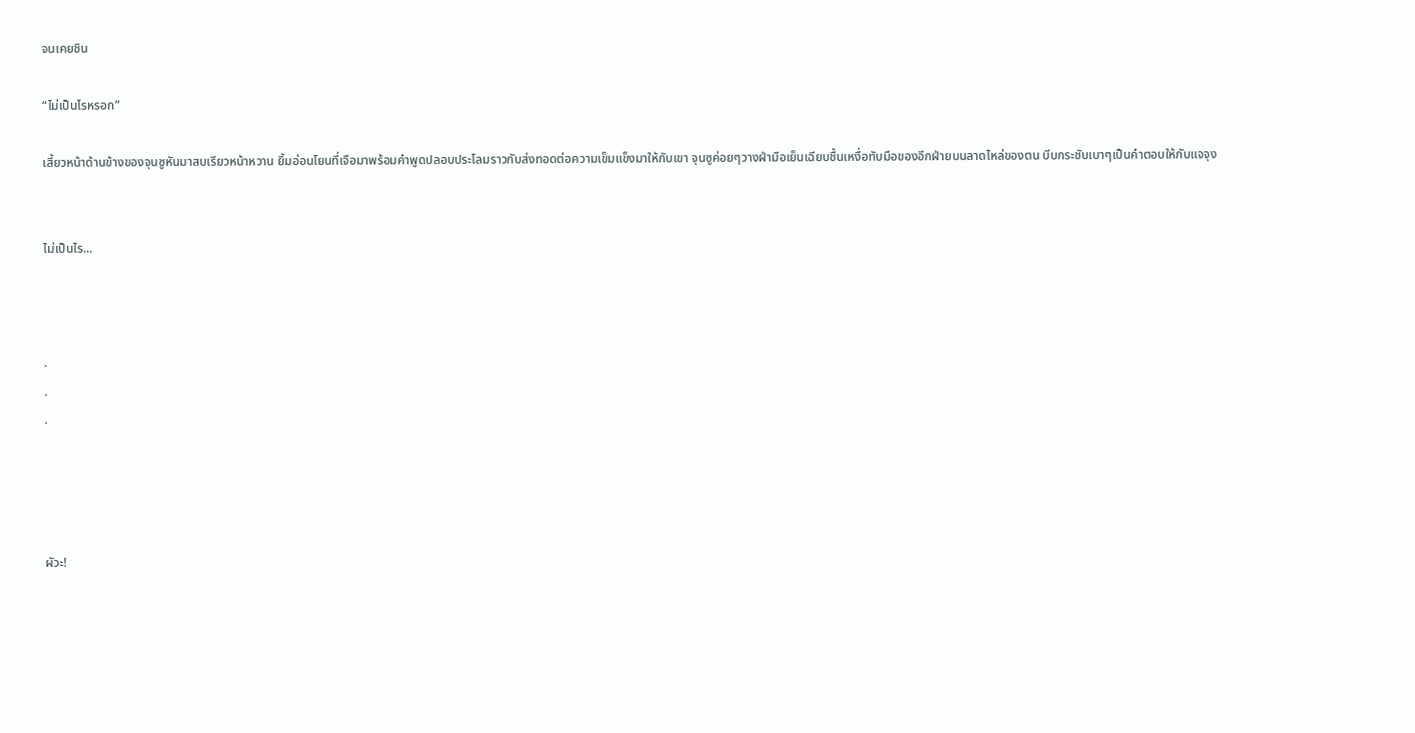จนเคยชิน

“ไม่เป็นไรหรอก”

เสี้ยวหน้าด้านข้างของจุนซูหันมาสบเรียวหน้าหวาน ยิ้มอ่อนโยนที่เจือมาพร้อมคำพูดปลอบประโลมราวกับส่งทอดต่อความเข็มแข็งมาให้กับเขา จุนซูค่อยๆวางฝ่ามือเย็นเฉียบชื้นเหงื่อทับมือของอีกฝ่ายบนลาดไหล่ของตน บีบกระชับเบาๆเป็นคำตอบให้กับแจจุง


ไม่เป็นไร...



.
.
.




ผัวะ!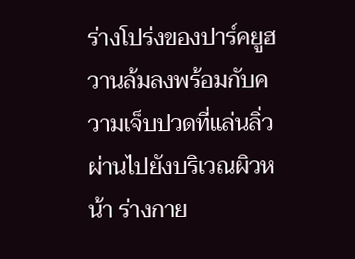ร่างโปร่งของปาร์คยูฮวานล้มลงพร้อมกับความเจ็บปวดที่แล่นลิ่วผ่านไปยังบริเวณผิวหน้า ร่างกาย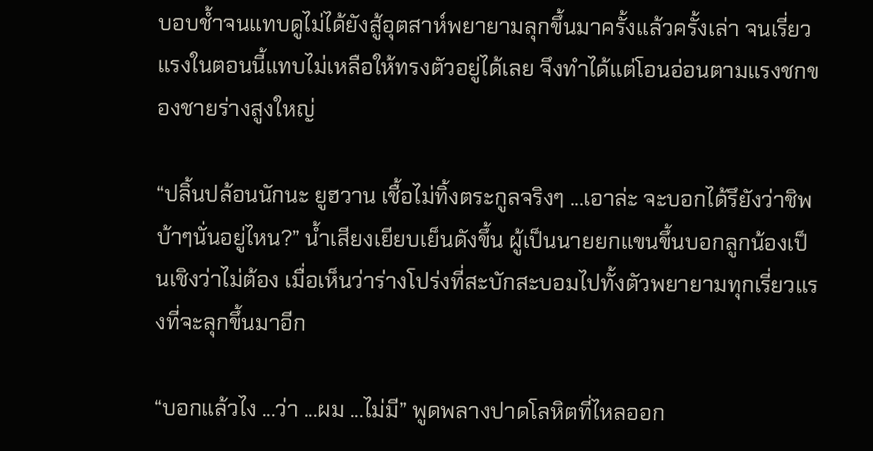บอบช้ำจนแทบดูไม่ได้ยังสู้อุตสาห์พยายามลุกขึ้นมาครั้งแล้วครั้งเล่า จนเรี่ยวแรงในตอนนี้แทบไม่เหลือให้ทรงตัวอยู่ได้เลย จึงทำได้แต่โอนอ่อนตามแรงชกของชายร่างสูงใหญ่

“ปลิ้นปล้อนนักนะ ยูฮวาน เชื้อไม่ทิ้งตระกูลจริงๆ ...เอาล่ะ จะบอกได้รึยังว่าชิพบ้าๆนั่นอยู่ไหน?” น้ำเสียงเยียบเย็นดังขึ้น ผู้เป็นนายยกแขนขึ้นบอกลูกน้องเป็นเชิงว่าไม่ต้อง เมื่อเห็นว่าร่างโปร่งที่สะบักสะบอมไปทั้งตัวพยายามทุกเรี่ยวแรงที่จะลุกขึ้นมาอีก

“บอกแล้วไง ...ว่า ...ผม ...ไม่มี” พูดพลางปาดโลหิตที่ไหลออก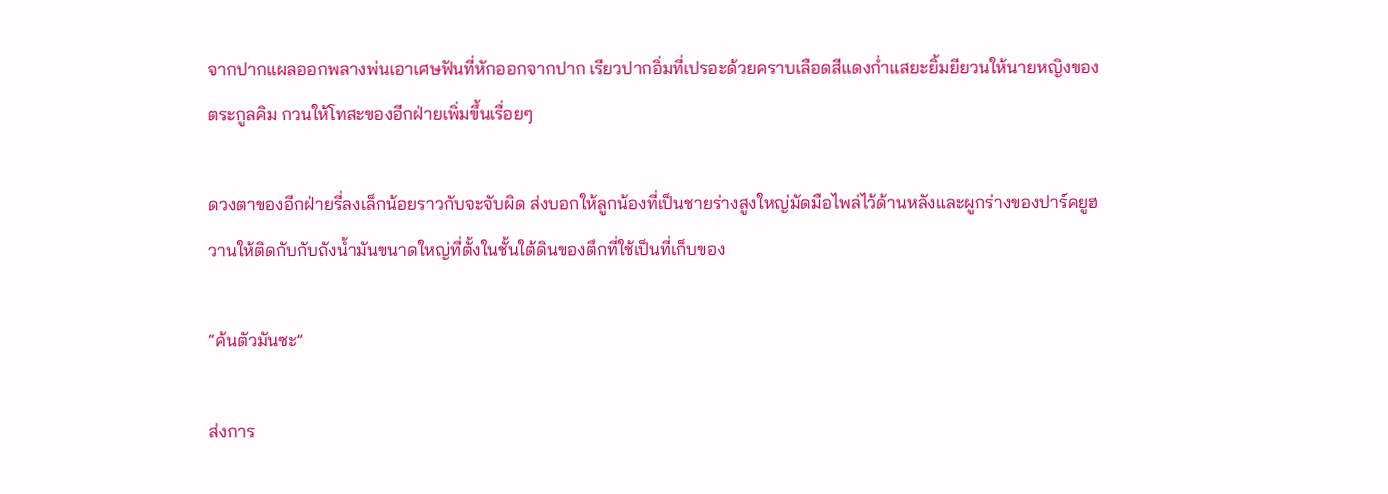จากปากแผลออกพลางพ่นเอาเศษฟันที่หักออกจากปาก เรียวปากอิ่มที่เปรอะด้วยคราบเลือดสีแดงก่ำแสยะยิ้มยียวนให้นายหญิงของตระกูลคิม กวนให้โทสะของอีกฝ่ายเพิ่มขึ้นเรื่อยๆ

ดวงตาของอีกฝ่ายรี่ลงเล็กน้อยราวกับจะจับผิด ส่งบอกให้ลูกน้องที่เป็นชายร่างสูงใหญ่มัดมือไพล่ไว้ด้านหลังและผูกร่างของปาร์คยูฮวานให้ติดกับกับถังน้ำมันขนาดใหญ่ที่ตั้งในชั้นใต้ดินของตึกที่ใช้เป็นที่เก็บของ

“ค้นตัวมันซะ”

ส่งการ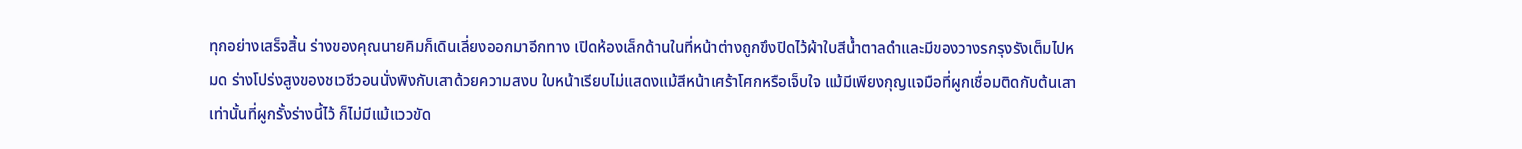ทุกอย่างเสร็จสิ้น ร่างของคุณนายคิมก็เดินเลี่ยงออกมาอีกทาง เปิดห้องเล็กด้านในที่หน้าต่างถูกขึงปิดไว้ผ้าใบสีน้ำตาลดำและมีของวางรกรุงรังเต็มไปหมด ร่างโปร่งสูงของชเวชีวอนนั่งพิงกับเสาด้วยความสงบ ใบหน้าเรียบไม่แสดงแม้สีหน้าเศร้าโศกหรือเจ็บใจ แม้มีเพียงกุญแจมือที่ผูกเชื่อมติดกับต้นเสาเท่านั้นที่ผูกรั้งร่างนี้ไว้ ก็ไม่มีแม้แววขัด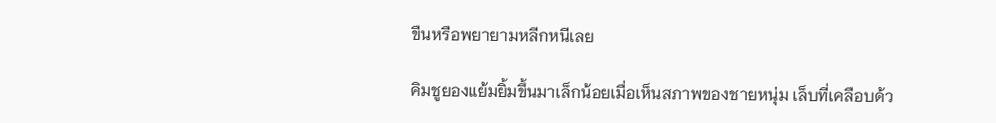ขืนหรือพยายามหลีกหนีเลย

คิมชูยองแย้มยิ้มขึ้นมาเล็กน้อยเมื่อเห็นสภาพของชายหนุ่ม เล็บที่เคลือบด้ว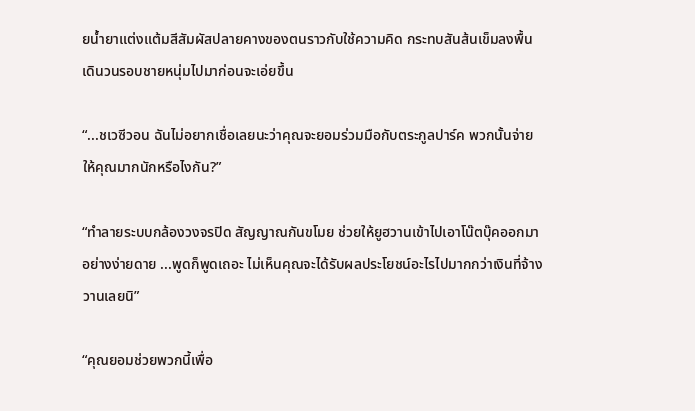ยน้ำยาแต่งแต้มสีสัมผัสปลายคางของตนราวกับใช้ความคิด กระทบสันส้นเข็มลงพื้นเดินวนรอบชายหนุ่มไปมาก่อนจะเอ่ยขึ้น

“...ชเวซีวอน ฉันไม่อยากเชื่อเลยนะว่าคุณจะยอมร่วมมือกับตระกูลปาร์ค พวกนั้นจ่ายให้คุณมากนักหรือไงกัน?”

“ทำลายระบบกล้องวงจรปิด สัญญาณกันขโมย ช่วยให้ยูฮวานเข้าไปเอาโน๊ตบุ๊คออกมาอย่างง่ายดาย ...พูดก็พูดเถอะ ไม่เห็นคุณจะได้รับผลประโยชน์อะไรไปมากกว่าเงินที่จ้างวานเลยนิ”

“คุณยอมช่วยพวกนี้เพื่อ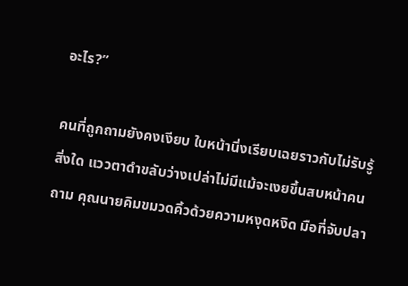อะไร?”

คนที่ถูกถามยังคงเงียบ ใบหน้านิ่งเรียบเฉยราวกับไม่รับรู้สิ่งใด แววตาดำขลับว่างเปล่าไม่มีแม้จะเงยขึ้นสบหน้าคนถาม คุณนายคิมขมวดคิ้วด้วยความหงุดหงิด มือที่จับปลา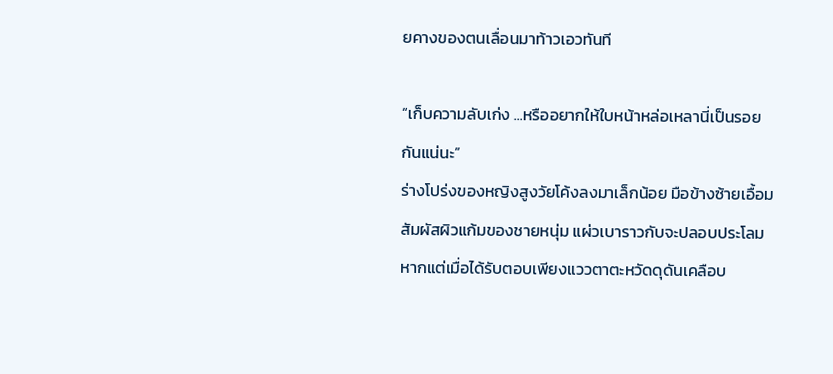ยคางของตนเลื่อนมาท้าวเอวทันที

“เก็บความลับเก่ง ...หรืออยากให้ใบหน้าหล่อเหลานี่เป็นรอยกันแน่นะ”
ร่างโปร่งของหญิงสูงวัยโค้งลงมาเล็กน้อย มือข้างซ้ายเอื้อมสัมผัสผิวแก้มของชายหนุ่ม แผ่วเบาราวกับจะปลอบประโลม หากแต่เมื่อได้รับตอบเพียงแววตาตะหวัดดุดันเคลือบ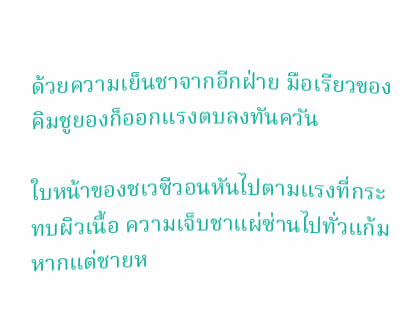ด้วยความเย็นชาจากอีกฝ่าย มือเรียวของคิมชูยองก็ออกแรงตบลงทันควัน

ใบหน้าของชเวซีวอนหันไปตามแรงที่กระทบผิวเนื้อ ความเจ็บชาแผ่ซ่านไปทั่วแก้มหากแต่ชายห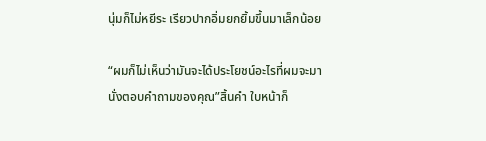นุ่มก็ไม่หยีระ เรียวปากอิ่มยกยิ้มขึ้นมาเล็กน้อย

“ผมก็ไม่เห็นว่ามันจะได้ประโยชน์อะไรที่ผมจะมานั่งตอบคำถามของคุณ”สิ้นคำ ใบหน้าก็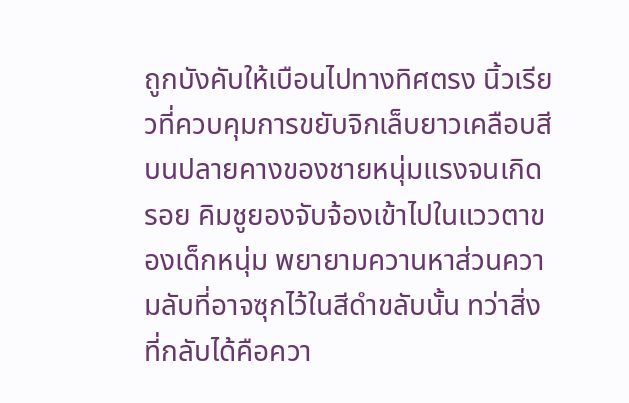ถูกบังคับให้เบือนไปทางทิศตรง นิ้วเรียวที่ควบคุมการขยับจิกเล็บยาวเคลือบสีบนปลายคางของชายหนุ่มแรงจนเกิดรอย คิมชูยองจับจ้องเข้าไปในแววตาของเด็กหนุ่ม พยายามควานหาส่วนความลับที่อาจซุกไว้ในสีดำขลับนั้น ทว่าสิ่งที่กลับได้คือควา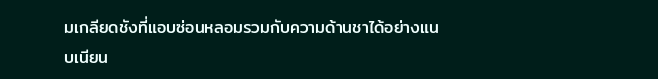มเกลียดชังที่แอบซ่อนหลอมรวมกับความด้านชาได้อย่างแนบเนียน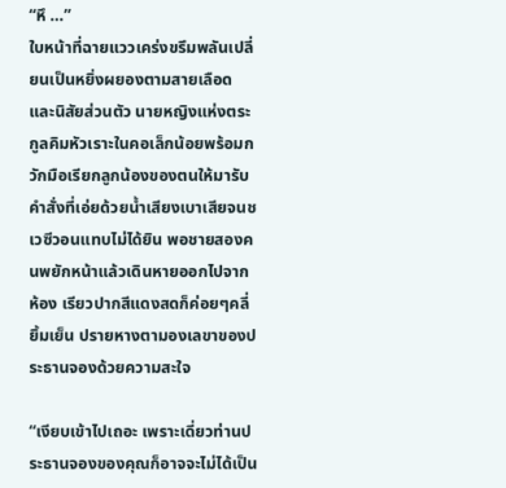“หึ …”
ใบหน้าที่ฉายแววเคร่งขรึมพลันเปลี่ยนเป็นหยิ่งผยองตามสายเลือดและนิสัยส่วนตัว นายหญิงแห่งตระกูลคิมหัวเราะในคอเล็กน้อยพร้อมกวักมือเรียกลูกน้องของตนให้มารับคำสั่งที่เอ่ยด้วยน้ำเสียงเบาเสียจนชเวซีวอนแทบไม่ได้ยิน พอชายสองคนพยักหน้าแล้วเดินหายออกไปจากห้อง เรียวปากสีแดงสดก็ค่อยๆคลี่ยิ้มเย็น ปรายหางตามองเลขาของประธานจองด้วยความสะใจ

“เงียบเข้าไปเถอะ เพราะเดี่ยวท่านประธานจองของคุณก็อาจจะไม่ได้เป็น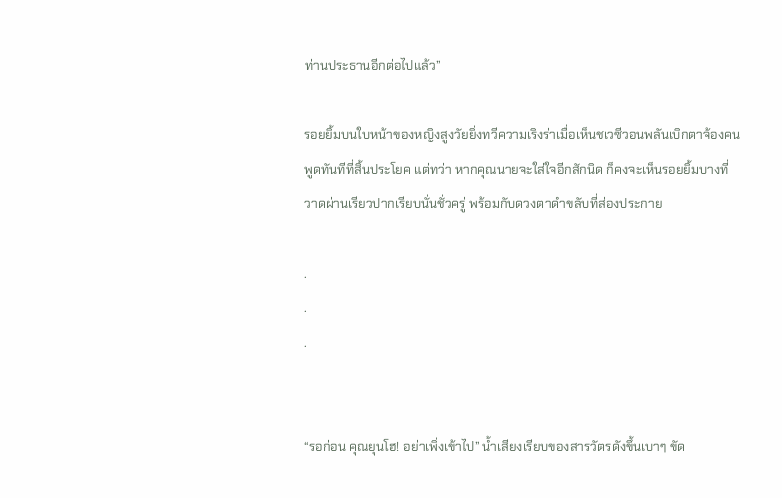ท่านประธานอีกต่อไปแล้ว”

รอยยิ้มบนใบหน้าของหญิงสูงวัยยิ่งทวีความเริงร่าเมื่อเห็นชเวซีวอนพลันเบิกตาจ้องคนพูดทันทีที่สิ้นประโยค แต่ทว่า หากคุณนายจะใส่ใจอีกสักนิด ก็คงจะเห็นรอยยิ้มบางที่วาดผ่านเรียวปากเรียบนั่นชั่วครู่ พร้อมกับดวงตาดำขลับที่ส่องประกาย

.
.
.


“รอก่อน คุณยุนโฮ! อย่าเพิ่งเข้าไป” น้ำเสียงเรียบของสารวัตรดังขึ้นเบาๆ ขัด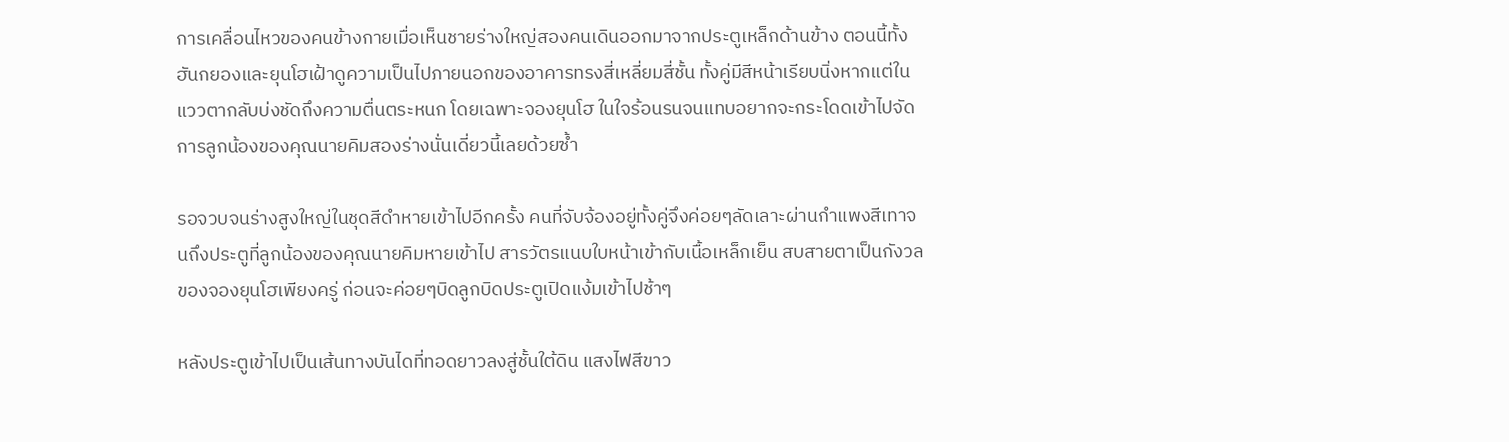การเคลื่อนไหวของคนข้างกายเมื่อเห็นชายร่างใหญ่สองคนเดินออกมาจากประตูเหล็กด้านข้าง ตอนนี้ทั้งฮันกยองและยุนโฮเฝ้าดูความเป็นไปภายนอกของอาคารทรงสี่เหลี่ยมสี่ชั้น ทั้งคู่มีสีหน้าเรียบนิ่งหากแต่ในแววตากลับบ่งชัดถึงความตื่นตระหนก โดยเฉพาะจองยุนโฮ ในใจร้อนรนจนแทบอยากจะกระโดดเข้าไปจัดการลูกน้องของคุณนายคิมสองร่างนั่นเดี่ยวนี้เลยด้วยซ้ำ

รอจวบจนร่างสูงใหญ่ในชุดสีดำหายเข้าไปอีกครั้ง คนที่จับจ้องอยู่ทั้งคู่จึงค่อยๆลัดเลาะผ่านกำแพงสีเทาจนถึงประตูที่ลูกน้องของคุณนายคิมหายเข้าไป สารวัตรแนบใบหน้าเข้ากับเนื้อเหล็กเย็น สบสายตาเป็นกังวลของจองยุนโฮเพียงครู่ ก่อนจะค่อยๆบิดลูกบิดประตูเปิดแง้มเข้าไปช้าๆ

หลังประตูเข้าไปเป็นเส้นทางบันไดที่ทอดยาวลงสู่ชั้นใต้ดิน แสงไฟสีขาว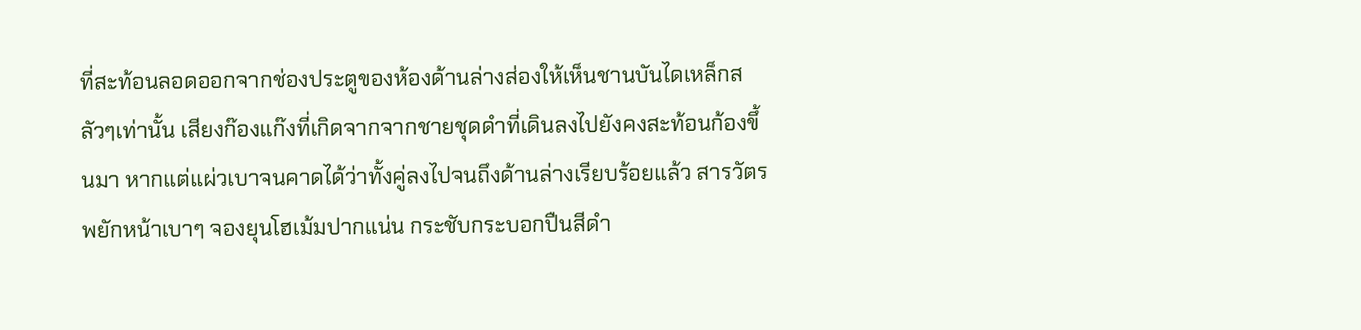ที่สะท้อนลอดออกจากช่องประตูของห้องด้านล่างส่องให้เห็นชานบันไดเหล็กสลัวๆเท่านั้น เสียงก๊องแก๊งที่เกิดจากจากชายชุดดำที่เดินลงไปยังคงสะท้อนก้องขึ้นมา หากแต่แผ่วเบาจนคาดได้ว่าทั้งคู่ลงไปจนถึงด้านล่างเรียบร้อยแล้ว สารวัตรพยักหน้าเบาๆ จองยุนโฮเม้มปากแน่น กระชับกระบอกปืนสีดำ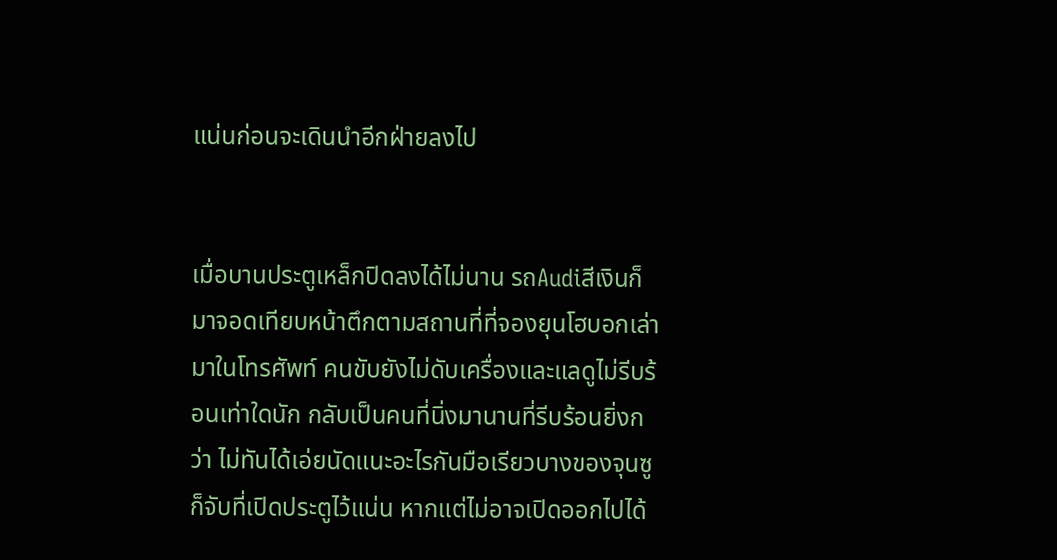แน่นก่อนจะเดินนำอีกฝ่ายลงไป


เมื่อบานประตูเหล็กปิดลงได้ไม่นาน รถAudiสีเงินก็มาจอดเทียบหน้าตึกตามสถานที่ที่จองยุนโฮบอกเล่ามาในโทรศัพท์ คนขับยังไม่ดับเครื่องและแลดูไม่รีบร้อนเท่าใดนัก กลับเป็นคนที่นิ่งมานานที่รีบร้อนยิ่งกว่า ไม่ทันได้เอ่ยนัดแนะอะไรกันมือเรียวบางของจุนซูก็จับที่เปิดประตูไว้แน่น หากแต่ไม่อาจเปิดออกไปได้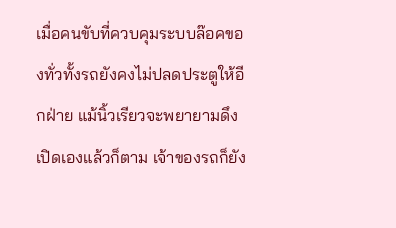เมื่อคนขับที่ควบคุมระบบล๊อคของทั่วทั้งรถยังคงไม่ปลดประตูให้อีกฝ่าย แม้นิ้วเรียวจะพยายามดึงเปิดเองแล้วก็ตาม เจ้าของรถก็ยัง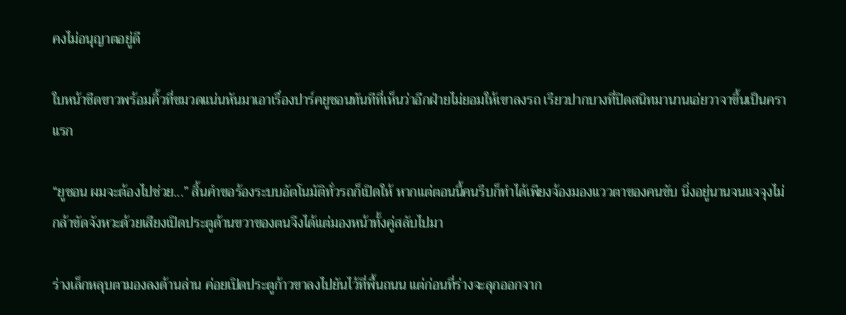คงไม่อนุญาตอยู่ดี

ใบหน้าซีดขาวพร้อมคิ้วที่ขมวดแน่นหันมาเอาเรื่องปาร์คยูชอนทันทีที่เห็นว่าอีกฝ่ายไม่ยอมให้เขาลงรถ เรียวปากบางที่ปิดสนิทมานานเอ่ยวาจาขึ้นเป็นคราแรก

“ยูชอน ผมจะต้องไปช่วย...” สิ้นคำขอร้องระบบอัตโนมัติทั่วรถก็เปิดให้ หากแต่ตอนนี้คนรีบก็ทำได้เพียงจ้องมองแววตาของคนขับ นิ่งอยู่นานจนแจจุงไม่กล้าขัดจังหวะด้วยเสียงเปิดประตูด้านขวาของตนจึงได้แต่มองหน้าทั้งคู่สลับไปมา

ร่างเล็กหลุบตามองลงด้านล่าน ค่อยเปิดประตูก้าวขาลงไปยันไว้ที่พื้นถนน แต่ก่อนที่ร่างจะลุกออกจาก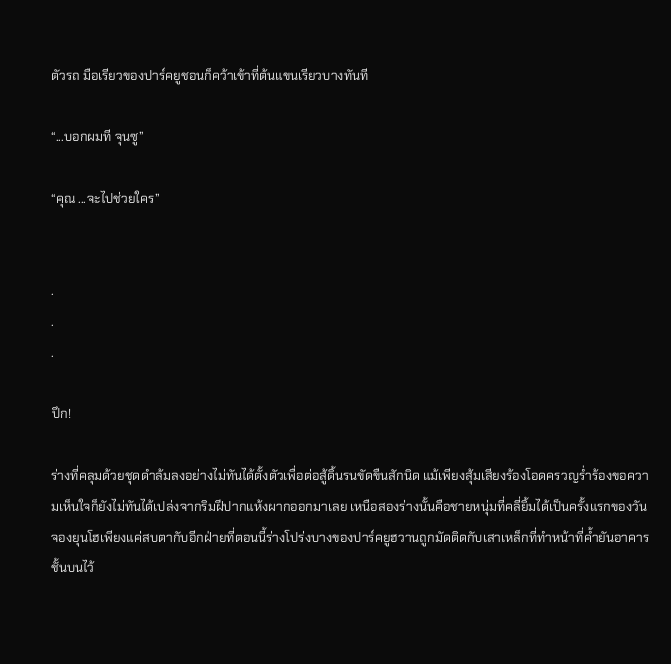ตัวรถ มือเรียวของปาร์คยูชอนก็คว้าเข้าที่ต้นแขนเรียวบางทันที

“...บอกผมที จุนซู”

“คุณ ...จะไปช่วยใคร”


.
.
.

ปึก!

ร่างที่คลุมด้วยชุดดำล้มลงอย่างไม่ทันได้ตั้งตัวเพื่อต่อสู้ดิ้นรนขัดขืนสักนิด แม้เพียงสุ้มเสียงร้องโอดครวญร่ำร้องขอความเห็นใจก็ยังไม่ทันได้เปล่งจากริมฝีปากแห้งผากออกมาเลย เหนือสองร่างนั้นคือชายหนุ่มที่คลี่ยิ้มได้เป็นครั้งแรกของวัน จองยุนโฮเพียงแค่สบตากับอีกฝ่ายที่ตอนนี้ร่างโปร่งบางของปาร์คยูฮวานถูกมัดติดกับเสาเหล็กที่ทำหน้าที่ค้ำยันอาคารชั้นบนไว้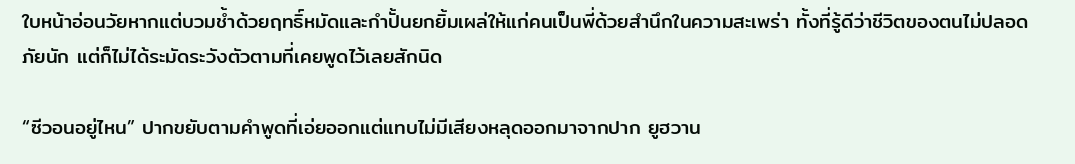ใบหน้าอ่อนวัยหากแต่บวมช้ำด้วยฤทธิ์หมัดและกำปั้นยกยิ้มเผล่ให้แก่คนเป็นพี่ด้วยสำนึกในความสะเพร่า ทั้งที่รู้ดีว่าชีวิตของตนไม่ปลอดภัยนัก แต่ก็ไม่ได้ระมัดระวังตัวตามที่เคยพูดไว้เลยสักนิด

“ซีวอนอยู่ไหน” ปากขยับตามคำพูดที่เอ่ยออกแต่แทบไม่มีเสียงหลุดออกมาจากปาก ยูฮวาน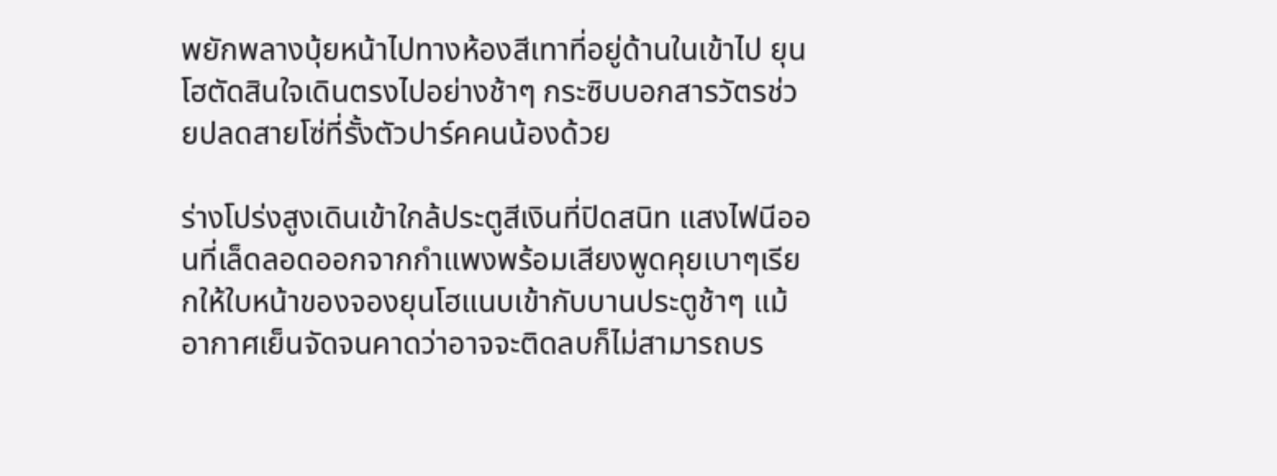พยักพลางบุ้ยหน้าไปทางห้องสีเทาที่อยู่ด้านในเข้าไป ยุนโฮตัดสินใจเดินตรงไปอย่างช้าๆ กระซิบบอกสารวัตรช่วยปลดสายโซ่ที่รั้งตัวปาร์คคนน้องด้วย

ร่างโปร่งสูงเดินเข้าใกล้ประตูสีเงินที่ปิดสนิท แสงไฟนีออนที่เล็ดลอดออกจากกำแพงพร้อมเสียงพูดคุยเบาๆเรียกให้ใบหน้าของจองยุนโฮแนบเข้ากับบานประตูช้าๆ แม้อากาศเย็นจัดจนคาดว่าอาจจะติดลบก็ไม่สามารถบร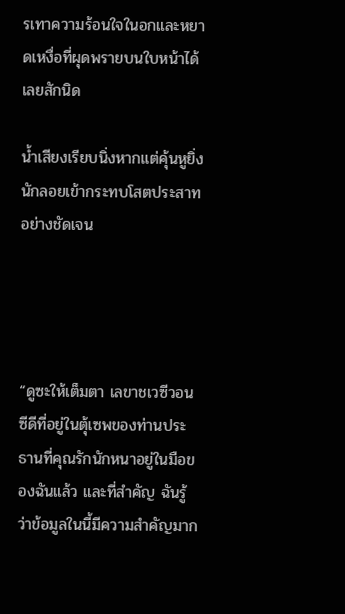รเทาความร้อนใจในอกและหยาดเหงื่อที่ผุดพรายบนใบหน้าได้เลยสักนิด

น้ำเสียงเรียบนิ่งหากแต่คุ้นหูยิ่งนักลอยเข้ากระทบโสตประสาทอย่างชัดเจน




“ดูซะให้เต็มตา เลขาชเวซีวอน ซีดีที่อยู่ในตุ้เซพของท่านประธานที่คุณรักนักหนาอยู่ในมือของฉันแล้ว และที่สำคัญ ฉันรู้ว่าข้อมูลในนี้มีความสำคัญมาก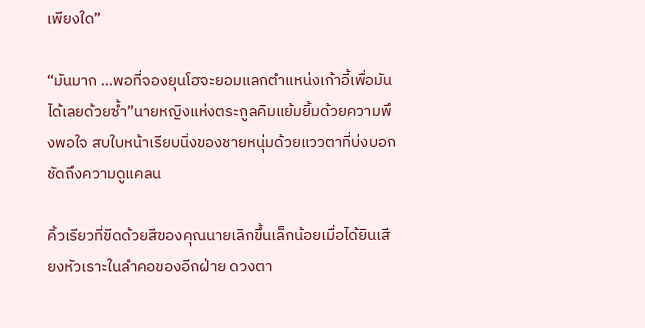เพียงใด”

“มันมาก ...พอที่จองยุนโฮจะยอมแลกตำแหน่งเก้าอี้เพื่อมันได้เลยด้วยซ้ำ”นายหญิงแห่งตระกูลคิมแย้มยิ้มด้วยความพึงพอใจ สบใบหน้าเรียบนิ่งของชายหนุ่มด้วยแววตาที่บ่งบอกชัดถึงความดูแคลน

คิ้วเรียวที่ขีดด้วยสีของคุณนายเลิกขึ้นเล็กน้อยเมื่อได้ยินเสียงหัวเราะในลำคอของอีกฝ่าย ดวงตา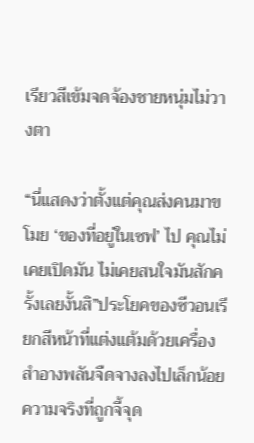เรียวสีเข้มจดจ้องชายหนุ่มไม่วางตา

“นี่แสดงว่าตั้งแต่คุณส่งคนมาขโมย ‘ของที่อยู่ในเซฟ’ ไป คุณไม่เคยเปิดมัน ไม่เคยสนใจมันสักครั้งเลยงั้นสิ”ประโยคของซีวอนเรียกสีหน้าที่แต่งแต้มด้วยเครื่องสำอางพลันจืดจางลงไปเล็กน้อย ความจริงที่ถูกจี้จุด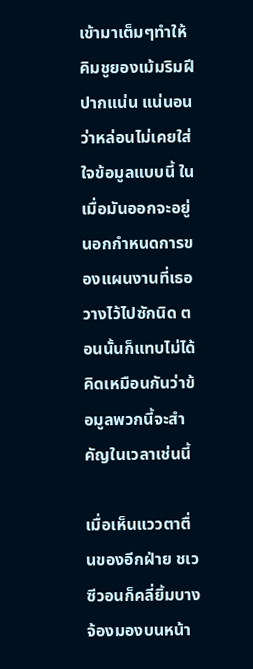เข้ามาเต็มๆทำให้คิมชูยองเม้มริมฝีปากแน่น แน่นอนว่าหล่อนไม่เคยใส่ใจข้อมูลแบบนี้ ในเมื่อมันออกจะอยู่นอกกำหนดการของแผนงานที่เธอวางไว้ไปซักนิด ตอนนั้นก็แทบไม่ได้คิดเหมือนกันว่าข้อมูลพวกนี้จะสำคัญในเวลาเช่นนี้

เมื่อเห็นแววตาตื่นของอีกฝ่าย ชเวซีวอนก็คลี่ยิ้มบาง จ้องมองบนหน้า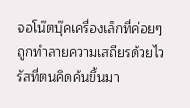จอโน๊ตบุ๊คเครื่องเล็กที่ค่อยๆถูกทำลายความเสถียรด้วยไวรัสที่ตนคิดค้นขึ้นมา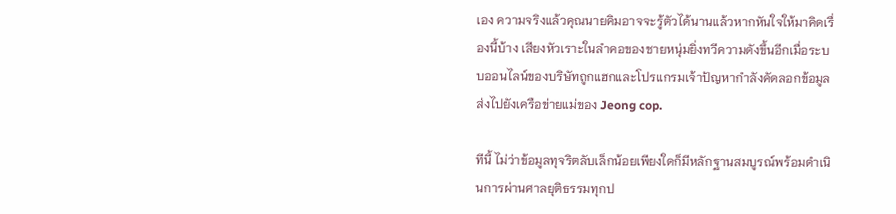เอง ความจริงแล้วคุณนายคิมอาจจะรู้ตัวได้นานแล้วหากหันใจให้มาคิดเรื่องนี้บ้าง เสียงหัวเราะในลำคอของชายหนุ่มยิ่งทวีความดังขึ้นอีกเมื่อระบบออนไลน์ของบริษัทถูกแฮกและโปรแกรมเจ้าปัญหากำลังคัดลอกข้อมูลส่งไปยังเครือข่ายแม่ของ Jeong cop.

ทีนี้ ไม่ว่าข้อมูลทุจริตลับเล็กน้อยเพียงใดก็มีหลักฐานสมบูรณ์พร้อมดำเนินการผ่านศาลยุติธรรมทุกป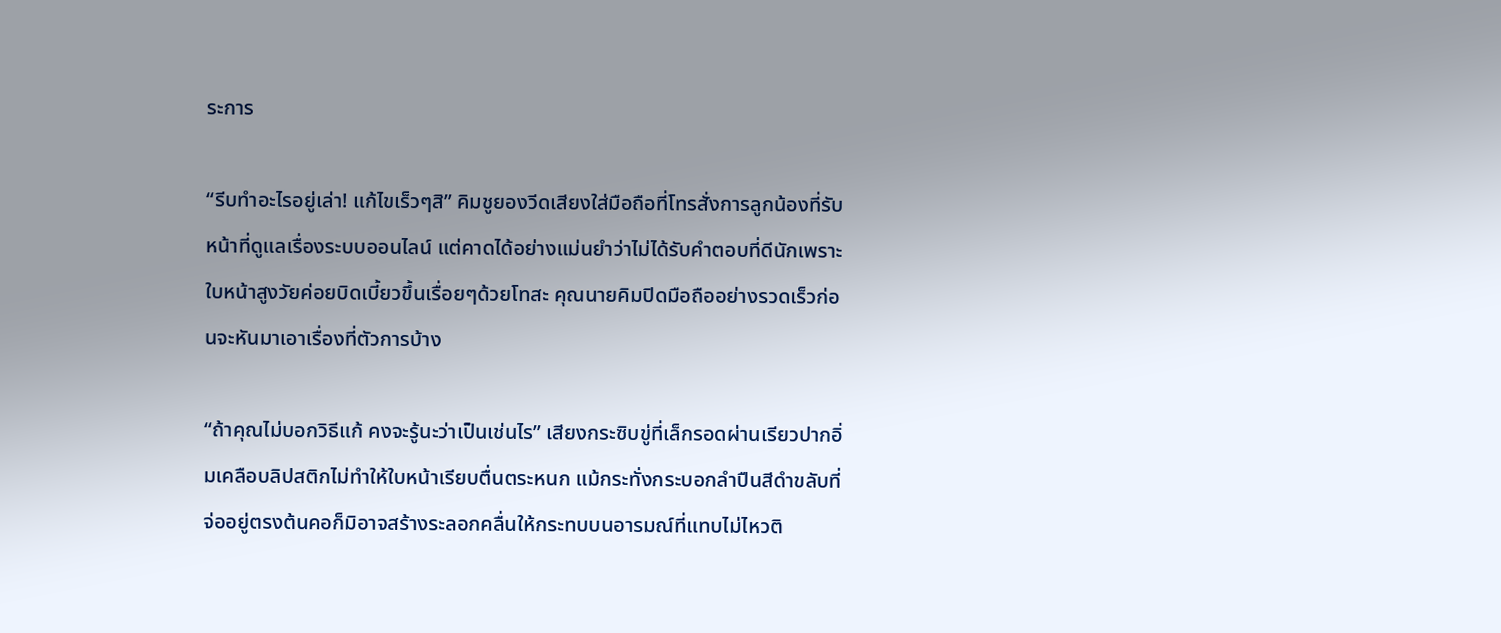ระการ

“รีบทำอะไรอยู่เล่า! แก้ไขเร็วๆสิ” คิมชูยองวีดเสียงใส่มือถือที่โทรสั่งการลูกน้องที่รับหน้าที่ดูแลเรื่องระบบออนไลน์ แต่คาดได้อย่างแม่นยำว่าไม่ได้รับคำตอบที่ดีนักเพราะใบหน้าสูงวัยค่อยบิดเบี้ยวขึ้นเรื่อยๆด้วยโทสะ คุณนายคิมปิดมือถืออย่างรวดเร็วก่อนจะหันมาเอาเรื่องที่ตัวการบ้าง

“ถ้าคุณไม่บอกวิธีแก้ คงจะรู้นะว่าเป็นเช่นไร” เสียงกระซิบขู่ที่เล็กรอดผ่านเรียวปากอิ่มเคลือบลิปสติกไม่ทำให้ใบหน้าเรียบตื่นตระหนก แม้กระทั่งกระบอกลำปืนสีดำขลับที่จ่ออยู่ตรงต้นคอก็มิอาจสร้างระลอกคลื่นให้กระทบบนอารมณ์ที่แทบไม่ไหวติ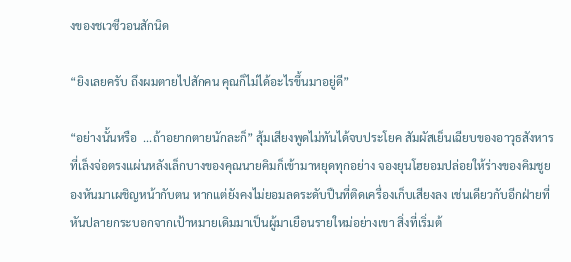งของชเวซีวอนสักนิด

“ยิงเลยครับ ถึงผมตายไปสักคน คุณก็ไม่ได้อะไรขึ้นมาอยู่ดี”

“อย่างนั้นหรือ  ...ถ้าอยากตายนักละก็” สุ้มเสียงพูดไม่ทันได้จบประโยค สัมผัสเย็นเฉียบของอาวุธสังหารที่เล็งจ่อตรงแผ่นหลังเล็กบางของคุณนายคิมก็เข้ามาหยุดทุกอย่าง จองยุนโฮยอมปล่อยให้ร่างของคิมชูยองหันมาเผชิญหน้ากับตน หากแต่ยังคงไม่ยอมลดระดับปืนที่ติดเครื่องเก็บเสียงลง เช่นเดียวกับอีกฝ่ายที่หันปลายกระบอกจากเป้าหมายเดิมมาเป็นผู้มาเยือนรายใหม่อย่างเขา สิ่งที่เริ่มต้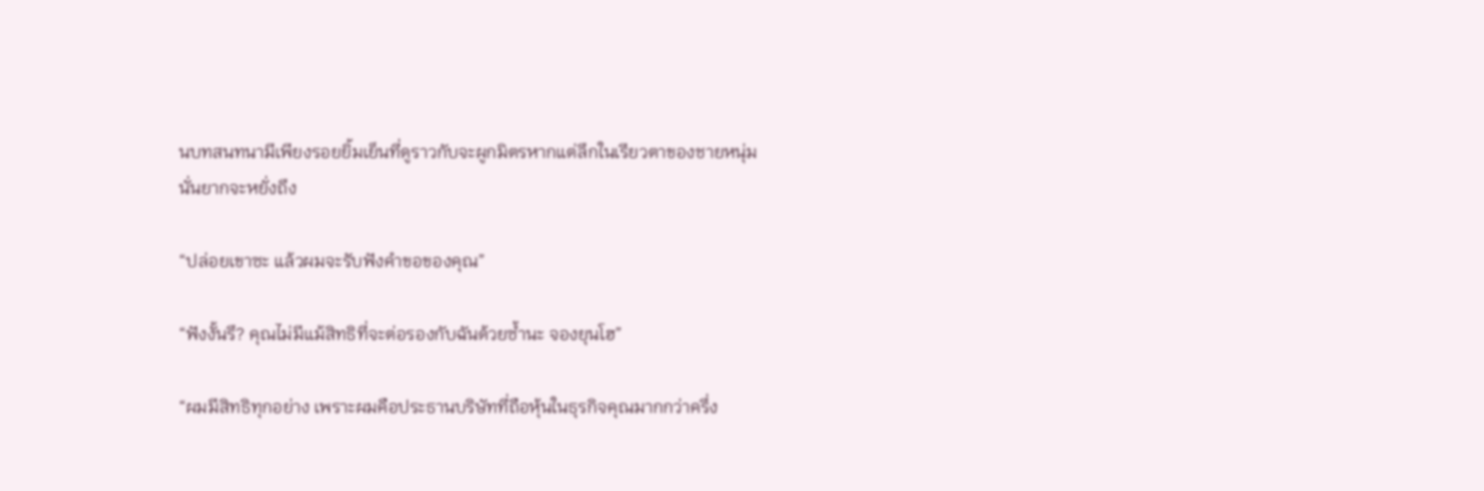นบทสนทนามีเพียงรอยยิ้มเย็นที่ดูราวกับจะผูกมิตรหากแต่ลึกในเรียวตาของชายหนุ่มนั่นยากจะหยั่งถึง

“ปล่อยเขาซะ แล้วผมจะรับฟังคำขอของคุณ”

“ฟังงั้นรึ? คุณไม่มีแม้สิทธิที่จะต่อรองกับฉันด้วยซ้ำนะ จองยุนโฮ”

“ผมมีสิทธิทุกอย่าง เพราะผมคือประธานบริษัทที่ถือหุ้นในธุรกิจคุณมากกว่าครึ่ง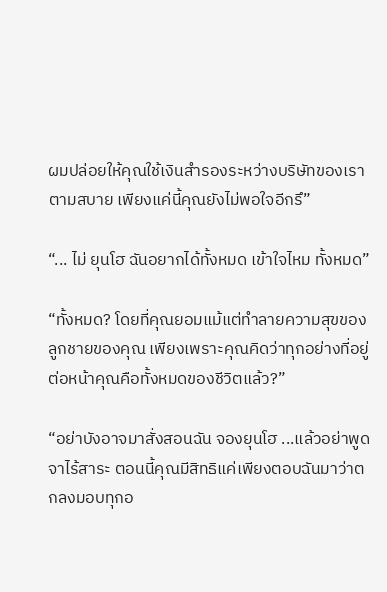ผมปล่อยให้คุณใช้เงินสำรองระหว่างบริษัทของเราตามสบาย เพียงแค่นี้คุณยังไม่พอใจอีกรึ”

“... ไม่ ยุนโฮ ฉันอยากได้ทั้งหมด เข้าใจไหม ทั้งหมด”

“ทั้งหมด? โดยที่คุณยอมแม้แต่ทำลายความสุขของลูกชายของคุณ เพียงเพราะคุณคิดว่าทุกอย่างที่อยู่ต่อหน้าคุณคือทั้งหมดของชีวิตแล้ว?”

“อย่าบังอาจมาสั่งสอนฉัน จองยุนโฮ ...แล้วอย่าพูดจาไร้สาระ ตอนนี้คุณมีสิทธิแค่เพียงตอบฉันมาว่าตกลงมอบทุกอ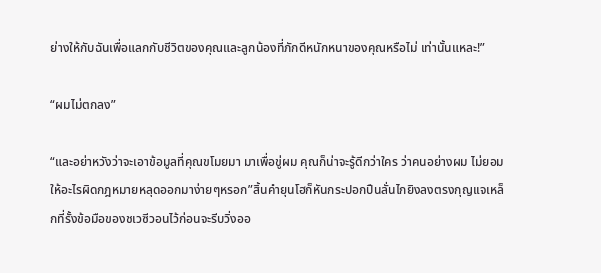ย่างให้กับฉันเพื่อแลกกับชีวิตของคุณและลูกน้องที่ภักดีหนักหนาของคุณหรือไม่ เท่านั้นแหละ!”

“ผมไม่ตกลง”

“และอย่าหวังว่าจะเอาข้อมูลที่คุณขโมยมา มาเพื่อขู่ผม คุณก็น่าจะรู้ดีกว่าใคร ว่าคนอย่างผม ไม่ยอมให้อะไรผิดกฎหมายหลุดออกมาง่ายๆหรอก”สิ้นคำยุนโฮก็หันกระปอกปืนลั่นไกยิงลงตรงกุญเเจเหล็กที่รั้งข้อมือของชเวซีวอนไว้ก่อนจะรีบวิ่งออ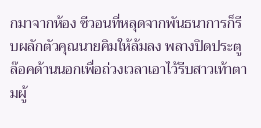กมาจากห้อง ซีวอนที่หลุดจากพันธนาการก็รีบผลักตัวคุณนายคิมให้ล้มลง พลางปิดประตูล๊อคด้านนอกเพื่อถ่วงเวลาเอาไว้รีบสาวเท้าตามผู้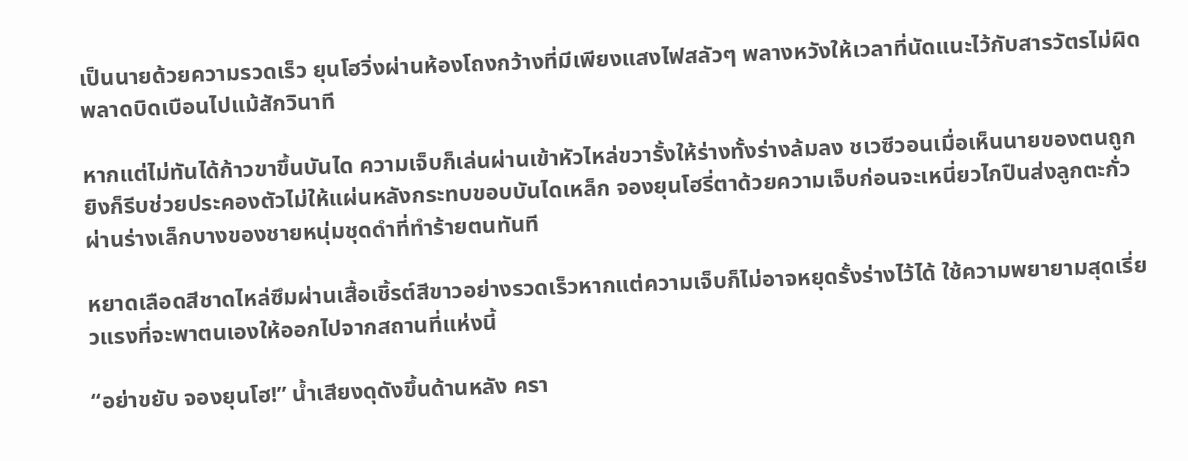เป็นนายด้วยความรวดเร็ว ยุนโฮวิ่งผ่านห้องโถงกว้างที่มีเพียงแสงไฟสลัวๆ พลางหวังให้เวลาที่นัดแนะไว้กับสารวัตรไม่ผิดพลาดบิดเบือนไปแม้สักวินาที

หากแต่ไม่ทันได้ก้าวขาขึ้นบันได ความเจ็บก็เล่นผ่านเข้าหัวไหล่ขวารั้งให้ร่างทั้งร่างล้มลง ชเวซีวอนเมื่อเห็นนายของตนถูกยิงก็รีบช่วยประคองตัวไม่ให้แผ่นหลังกระทบขอบบันไดเหล็ก จองยุนโฮรี่ตาด้วยความเจ็บก่อนจะเหนี่ยวไกปืนส่งลูกตะกั่วผ่านร่างเล็กบางของชายหนุ่มชุดดำที่ทำร้ายตนทันที

หยาดเลือดสีชาดไหล่ซึมผ่านเสื้อเชิ้รต์สีขาวอย่างรวดเร็วหากแต่ความเจ็บก็ไม่อาจหยุดรั้งร่างไว้ได้ ใช้ความพยายามสุดเรี่ยวแรงที่จะพาตนเองให้ออกไปจากสถานที่แห่งนี้

“อย่าขยับ จองยุนโฮ!” น้ำเสียงดุดังขึ้นด้านหลัง ครา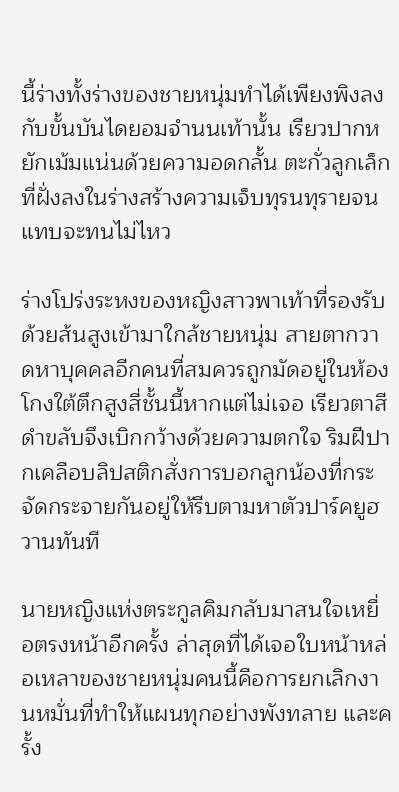นี้ร่างทั้งร่างของชายหนุ่มทำได้เพียงพิงลงกับขั้นบันไดยอมจำนนเท้านั้น เรียวปากหยักเม้มแน่นด้วยความอดกลั้น ตะกั่วลูกเล็กที่ฝั่งลงในร่างสร้างความเจ็บทุรนทุรายจนแทบจะทนไม่ไหว

ร่างโปร่งระหงของหญิงสาวพาเท้าที่รองรับด้วยส้นสูงเข้ามาใกล้ชายหนุ่ม สายตากวาดหาบุคคลอีกคนที่สมควรถูกมัดอยู่ในห้องโกงใต้ตึกสูงสี่ชั้นนี้หากแต่ไม่เจอ เรียวตาสีดำขลับจึงเบิกกว้างด้วยความตกใจ ริมฝีปากเคลือบลิปสติกสั่งการบอกลูกน้องที่กระจัดกระจายกันอยู่ให้รีบตามหาตัวปาร์คยูฮวานทันที

นายหญิงแห่งตระกูลคิมกลับมาสนใจเหยื่อตรงหน้าอีกครั้ง ล่าสุดที่ได้เจอใบหน้าหล่อเหลาของชายหนุ่มคนนี้คือการยกเลิกงานหมั่นที่ทำให้แผนทุกอย่างพังทลาย และครั้ง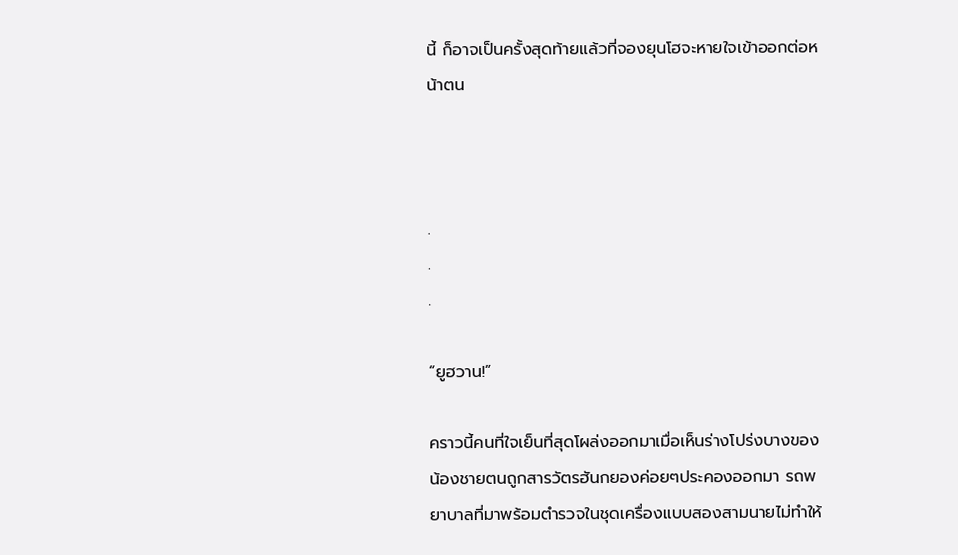นี้ ก็อาจเป็นครั้งสุดท้ายแล้วที่จองยุนโฮจะหายใจเข้าออกต่อหน้าตน



.
.
.

“ยูฮวาน!”

คราวนี้คนที่ใจเย็นที่สุดโผล่งออกมาเมื่อเห็นร่างโปร่งบางของน้องชายตนถูกสารวัตรฮันกยองค่อยๆประคองออกมา รถพยาบาลที่มาพร้อมตำรวจในชุดเครื่องแบบสองสามนายไม่ทำให้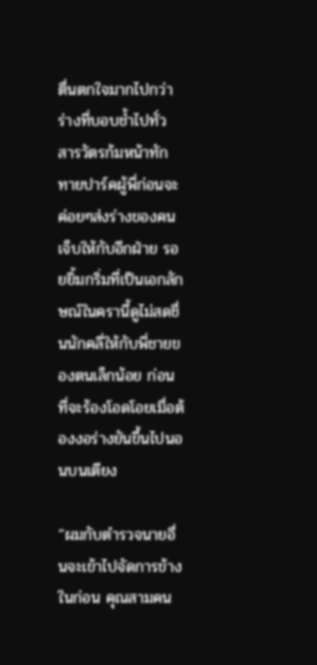ตื่นตกใจมากไปกว่าร่างที่บอบช้ำไปทั่ว สารวัตรก้มหน้าทักทายปาร์คผู้พี่ก่อนจะค่อยๆส่งร่างของคนเจ็บให้กับอีกฝ่าย รอยยิ้มกริ่มที่เป็นเอกลักษณ์ในครานี้ดูไม่สดชื่นนักคลี่ให้กับพี่ชายของตนเล็กน้อย ก่อนที่จะร้องโอดโอยเมื่อต้องงอร่างยันขึ้นไปนอนบนเตียง

“ผมกับตำรวจนายอื่นจะเข้าไปจัดการข้างในก่อน คุณสามคน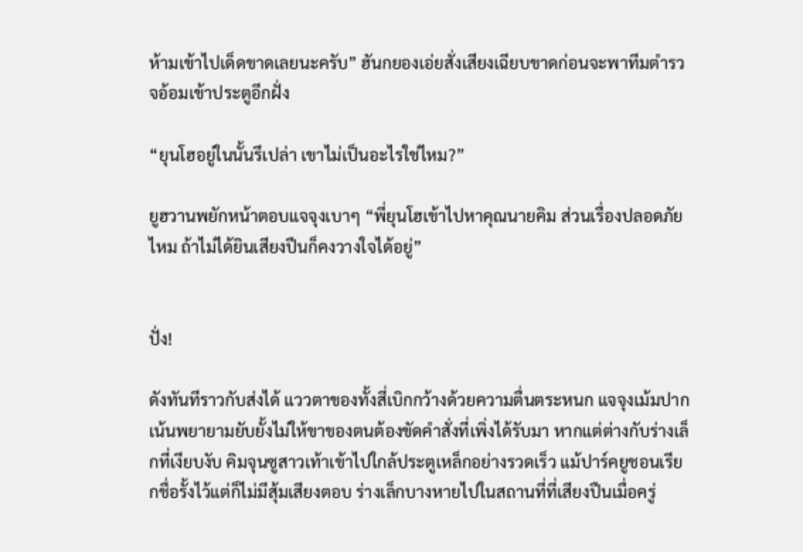ห้ามเข้าไปเด็ดขาดเลยนะครับ” ฮันกยองเอ่ยสั่งเสียงเฉียบขาดก่อนจะพาทีมตำรวจอ้อมเข้าประตูอีกฝั่ง

“ยุนโฮอยู่ในนั้นรึเปล่า เขาไม่เป็นอะไรใช่ไหม?”

ยูฮวานพยักหน้าตอบแจจุงเบาๆ “พี่ยุนโฮเข้าไปหาคุณนายคิม ส่วนเรื่องปลอดภัยไหม ถ้าไม่ได้ยินเสียงปืนก็คงวางใจได้อยู่”


ปั่ง!

ดังทันทีราวกับส่งได้ แววตาของทั้งสี่เบิกกว้างด้วยความตื่นตระหนก แจจุงเม้มปากเน้นพยายามยับยั้งไม่ให้ขาของตนต้องขัดคำสั่งที่เพิ่งได้รับมา หากแต่ต่างกับร่างเล็กที่เงียบงับ คิมจุนซูสาวเท้าเข้าไปใกล้ประตูเหล็กอย่างรวดเร็ว แม้ปาร์คยูชอนเรียกชื่อรั้งไว้แต่ก็ไม่มีสุ้มเสียงตอบ ร่างเล็กบางหายไปในสถานที่ที่เสียงปืนเมื่อครู่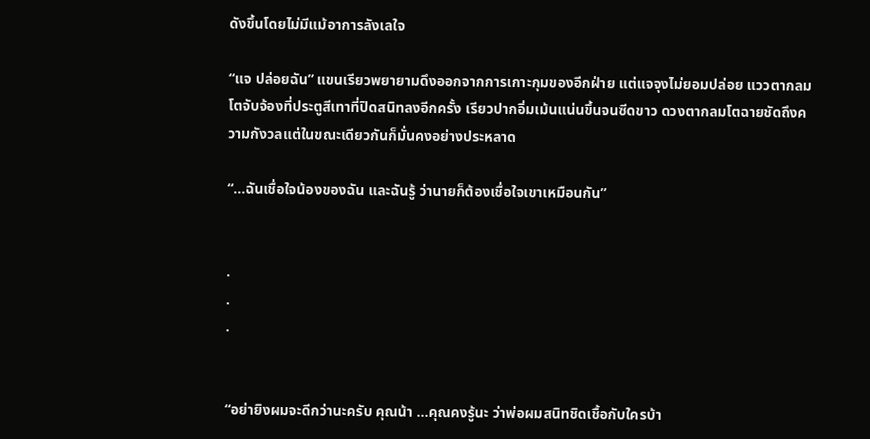ดังขึ้นโดยไม่มีแม้อาการลังเลใจ

“แจ ปล่อยฉัน” แขนเรียวพยายามดึงออกจากการเกาะกุมของอีกฝ่าย แต่แจจุงไม่ยอมปล่อย แววตากลมโตจับจ้องที่ประตูสีเทาที่ปิดสนิทลงอีกครั้ง เรียวปากอิ่มเม้นแน่นขึ้นจนซีดขาว ดวงตากลมโตฉายชัดถึงความกังวลแต่ในขณะเดียวกันก็มั่นคงอย่างประหลาด

“...ฉันเชื่อใจน้องของฉัน และฉันรู้ ว่านายก็ต้องเชื่อใจเขาเหมือนกัน”


.
.
.


“อย่ายิงผมจะดีกว่านะครับ คุณน้า ...คุณคงรู้นะ ว่าพ่อผมสนิทชิดเชื้อกับใครบ้า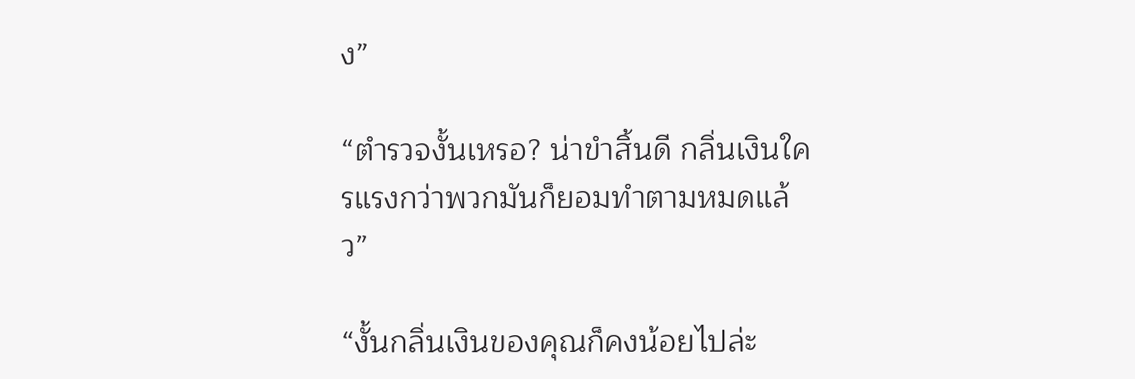ง”

“ตำรวจงั้นเหรอ? น่าขำสิ้นดี กลิ่นเงินใครแรงกว่าพวกมันก็ยอมทำตามหมดแล้ว”

“งั้นกลิ่นเงินของคุณก็คงน้อยไปล่ะ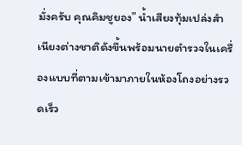มั่งครับ คุณคิมชูยอง” น้ำเสียงทุ้มเปล่งสำเนียงต่างชาติดังขึ้นพร้อมนายตำรวจในเครื่องแบบที่ตามเข้ามาภายในห้องโถงอย่างรวดเร็ว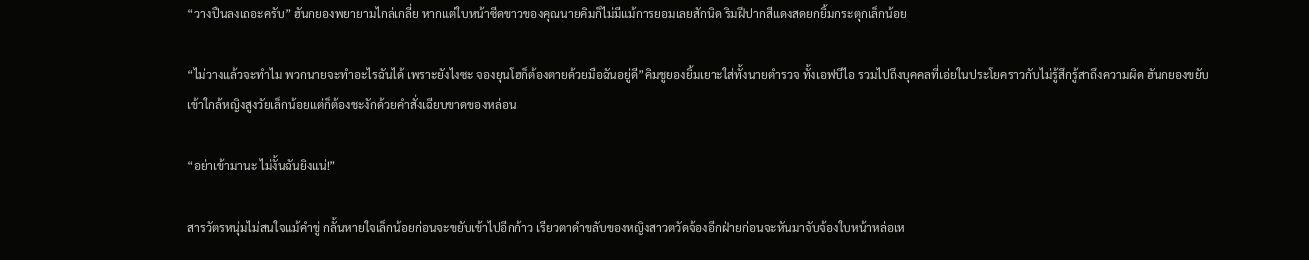“วางปืนลงเถอะครับ” ฮันกยองพยายามไกล่เกลี่ย หากแต่ใบหน้าซีดขาวของคุณนายคิมก็ไม่มีแม้การยอมเลยสักนิด ริมฝีปากสีแดงสดยกยิ้มกระตุกเล็กน้อย

“ไม่วางแล้วจะทำไม พวกนายจะทำอะไรฉันได้ เพราะยังไงซะ จองยุนโฮก็ต้องตายด้วยมือฉันอยู่ดี”คิมชูยองยิ้มเยาะใส่ทั้งนายตำรวจ ทั้งเอฟบีไอ รวมไปถึงบุคคลที่เอ่ยในประโยคราวกับไม่รู้สึกรู้สาถึงความผิด ฮันกยองขยับเข้าใกล้หญิงสูงวัยเล็กน้อยแต่ก็ต้องชะงักด้วยคำสั่งเฉียบขาดของหล่อน

“อย่าเข้ามานะ ไม่งั้นฉันยิงแน่!”

สารวัตรหนุ่มไม่สนใจแม้คำขู่ กลั้นหายใจเล็กน้อยก่อนจะขยับเข้าไปอีกก้าว เรียวตาดำขลับของหญิงสาวตวัดจ้องอีกฝ่ายก่อนจะหันมาจับจ้องใบหน้าหล่อเห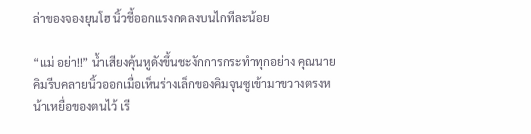ล่าของจองยุนโฮ นิ้วชี้ออกแรงกดลงบนไกทีละน้อย

“แม่ อย่า!!” น้ำเสียงคุ้นหูดังขึ้นชะงักการกระทำทุกอย่าง คุณนายคิมรีบคลายนิ้วออกเมื่อเห็นร่างเล็กของคิมจุนซูเข้ามาขวางตรงหน้าเหยื่อของตนไว้ เรี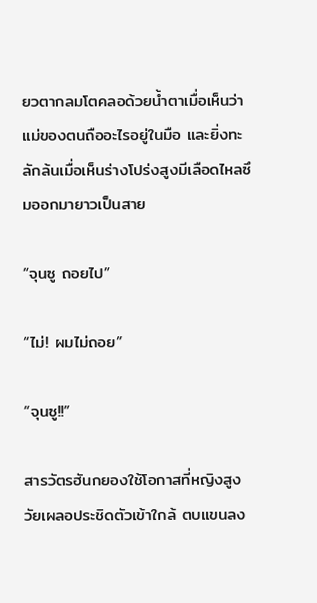ยวตากลมโตคลอด้วยน้ำตาเมื่อเห็นว่าแม่ของตนถืออะไรอยู่ในมือ และยิ่งทะลักล้นเมื่อเห็นร่างโปร่งสูงมีเลือดไหลซึมออกมายาวเป็นสาย

“จุนซู ถอยไป”

“ไม่! ผมไม่ถอย”

“จุนซู!!”

สารวัตรฮันกยองใช้โอกาสที่หญิงสูงวัยเผลอประชิดตัวเข้าใกล้ ตบแขนลง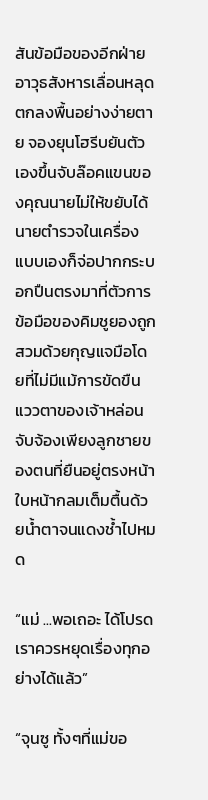สันข้อมือของอีกฝ่าย อาวุธสังหารเลื่อนหลุดตกลงพื้นอย่างง่ายตาย จองยุนโฮรีบยันตัวเองขึ้นจับล๊อคแขนของคุณนายไม่ให้ขยับได้ นายตำรวจในเครื่องแบบเองก็จ่อปากกระบอกปืนตรงมาที่ตัวการ ข้อมือของคิมชูยองถูกสวมด้วยกุญแจมือโดยที่ไม่มีแม้การขัดขืน แววตาของเจ้าหล่อนจับจ้องเพียงลูกชายของตนที่ยืนอยู่ตรงหน้า ใบหน้ากลมเต็มตื้นด้วยน้ำตาจนแดงช้ำไปหมด

“แม่ ...พอเถอะ ได้โปรด เราควรหยุดเรื่องทุกอย่างได้แล้ว”

“จุนซู ทั้งๆที่แม่ขอ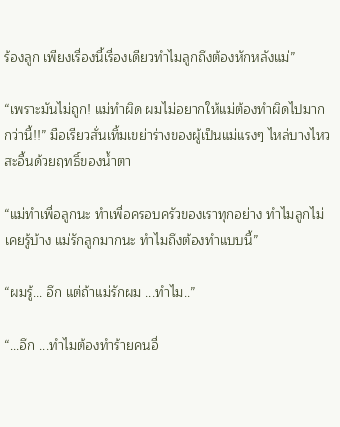ร้องลูก เพียงเรื่องนี้เรื่องเดียวทำไมลูกถึงต้องหักหลังแม่”

“เพราะมันไม่ถูก! แม่ทำผิด ผมไม่อยากให้แม่ต้องทำผิดไปมากกว่านี้!!” มือเรียวสั่นเทิ้มเขย่าร่างของผู้เป็นแม่แรงๆ ไหล่บางไหวสะอื้นด้วยฤทธิ์ของน้ำตา

“แม่ทำเพื่อลูกนะ ทำเพื่อครอบครัวของเราทุกอย่าง ทำไมลูกไม่เคยรู้บ้าง แม่รักลูกมากนะ ทำไมถึงต้องทำแบบนี้”

“ผมรู้... อึก แต่ถ้าแม่รักผม ...ทำไม..”

“...อึก ...ทำไมต้องทำร้ายคนอื่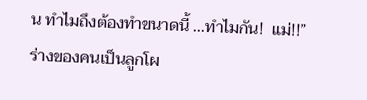น ทำไมถึงต้องทำขนาดนี้ ...ทำไมกัน!  แม่!!”
ร่างของคนเป็นลูกโผ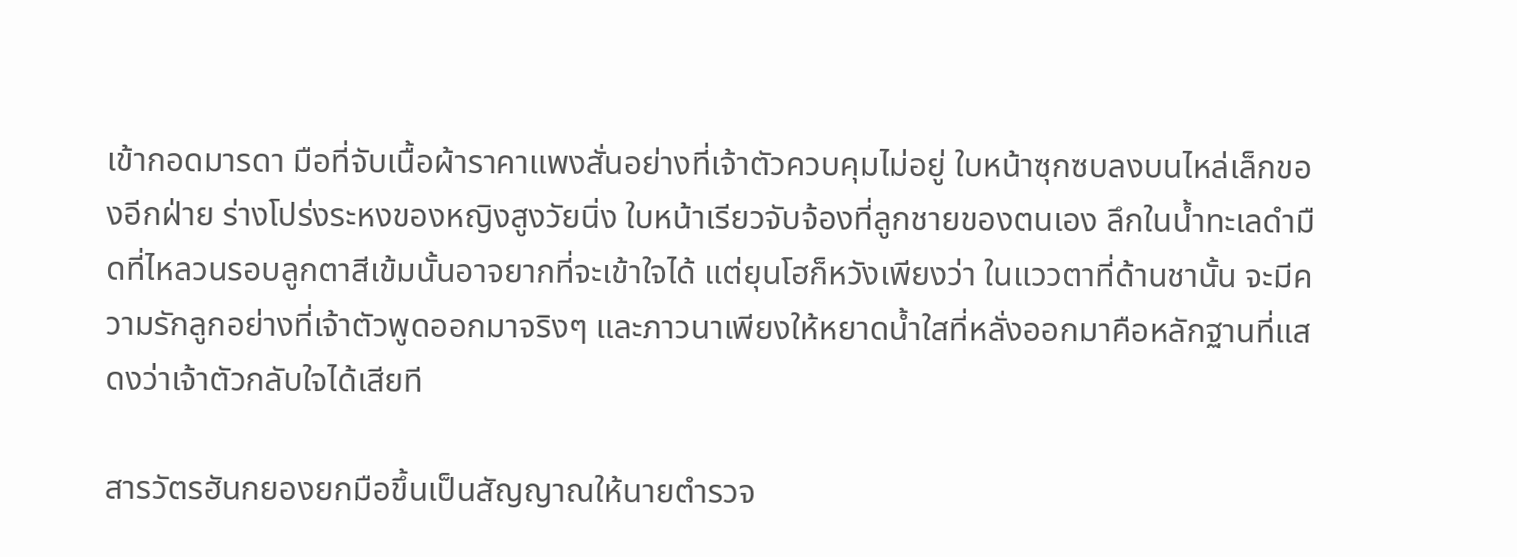เข้ากอดมารดา มือที่จับเนื้อผ้าราคาแพงสั่นอย่างที่เจ้าตัวควบคุมไม่อยู่ ใบหน้าซุกซบลงบนไหล่เล็กของอีกฝ่าย ร่างโปร่งระหงของหญิงสูงวัยนิ่ง ใบหน้าเรียวจับจ้องที่ลูกชายของตนเอง ลึกในน้ำทะเลดำมืดที่ไหลวนรอบลูกตาสีเข้มนั้นอาจยากที่จะเข้าใจได้ แต่ยุนโฮก็หวังเพียงว่า ในแววตาที่ด้านชานั้น จะมีความรักลูกอย่างที่เจ้าตัวพูดออกมาจริงๆ และภาวนาเพียงให้หยาดน้ำใสที่หลั่งออกมาคือหลักฐานที่แสดงว่าเจ้าตัวกลับใจได้เสียที

สารวัตรฮันกยองยกมือขึ้นเป็นสัญญาณให้นายตำรวจ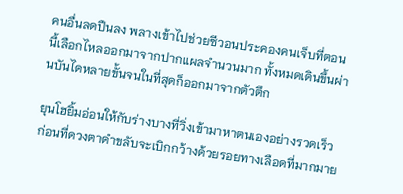คนอื่นลดปืนลง พลางเข้าไปช่วยซีวอนประคองคนเจ็บที่ตอนนี้เลือกไหลออกมาจากปากแผลจำนวนมาก ทั้งหมดเดินขึ้นผ่านบันไดหลายขั้นจนในที่สุดก็ออกมาจากตัวตึก

ยุนโฮยิ้มอ่อนให้กับร่างบางที่วิ่งเข้ามาหาตนเองอย่างรวดเร็ว ก่อนที่ดวงตาดำขลับจะเบิกกว้างด้วยรอยทางเลือดที่มากมาย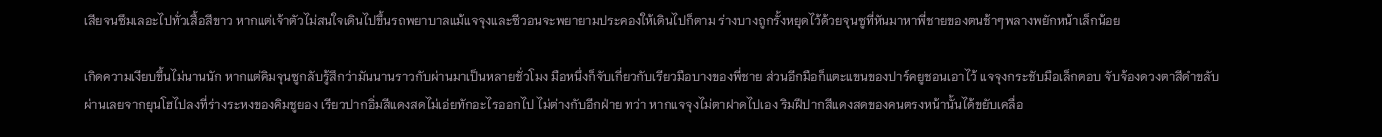เสียจนซึมเลอะไปทั่วเสื้อสีขาว หากแต่เจ้าตัวไม่สนใจเดินไปขึ้นรถพยาบาลแม้แจจุงและซีวอนจะพยายามประคองให้เดินไปก็ตาม ร่างบางถูกรั้งหยุดไว้ด้วยจุนซูที่หันมาหาพี่ชายของตนช้าๆพลางพยักหน้าเล็กน้อย

เกิดความเงียบขึ้นไม่นานนัก หากแต่คิมจุนซูกลับรู้สึกว่ามันนานราวกับผ่านมาเป็นหลายชั่วโมง มือหนึ่งก็จับเกี่ยวกับเรียวมือบางของพี่ชาย ส่วนอีกมือก็แตะแขนของปาร์คยูชอนเอาไว้ แจจุงกระชับมือเล็กตอบ จับจ้องดวงตาสีดำขลับผ่านเลยจากยุนโฮไปลงที่ร่างระหงของคิมชูยอง เรียวปากอิ่มสีแดงสดไม่เอ่ยทักอะไรออกไป ไม่ต่างกับอีกฝ่าย ทว่า หากแจจุงไม่ตาฝาดไปเอง ริมฝีปากสีแดงสดของคนตรงหน้านั้นได้ขยับเคลื่อ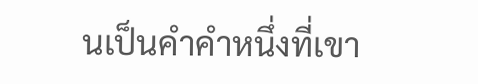นเป็นคำคำหนึ่งที่เขา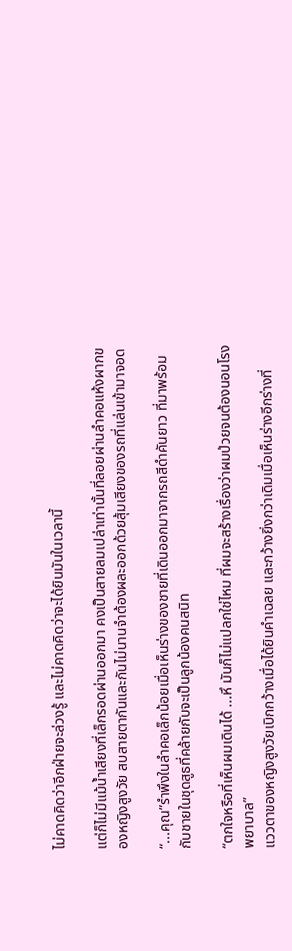ไม่คาดคิดว่าอีกฝ่ายจะล่วงรู้ และไม่คาดคิดว่าจะได้ยินมันในเวลานี้

แต่ก็ไม่มีแม้น้ำเสียงที่เล็กรอดผ่านออกมา คงเป็นสายลมเปล่าเท่านั้นที่ลอยผ่านลำคอแห้งผากของหญิงสูงวัย สบสายตากันและกันไม่นานจำต้องผละออกด้วยสุ้มเสียงของรถที่แล่นเข้ามาจอด

“...คุณ”รำพึงในลำคอเล็กน้อยเมื่อเห็นร่างของชายที่เดินออกมาจากรถสีดำคันยาว ที่มาพร้อมกับชายในชุดสูธที่คล้ายกับจะเป็นลูกน้องคนสนิท

“ตกใจหรือที่เห็นผมเดินได้ ...หึ มันก็ไม่แปลกใช่ไหม ที่ผมจะสร้างเรื่องว่าผมป่วยจนต้องนอนโรงพยาบาล”
แววตาของหญิงสูงวัยเบิกกว้างเมื่อได้ยินคำเฉลย และกว้างยิ่งกว่าเดิมเมื่อเห็นร่างอีกร่างที่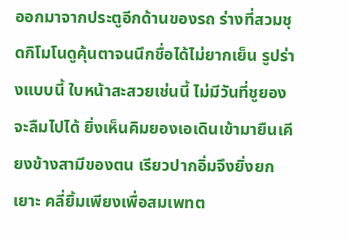ออกมาจากประตูอีกด้านของรถ ร่างที่สวมชุดกิโมโนดูคุ้นตาจนนึกชื่อได้ไม่ยากเย็น รูปร่างแบบนี้ ใบหน้าสะสวยเช่นนี้ ไม่มีวันที่ชูยองจะลืมไปได้ ยิ่งเห็นคิมยองเอเดินเข้ามายืนเคียงข้างสามีของตน เรียวปากอิ่มจึงยิ่งยกเยาะ คลี่ยิ้มเพียงเพื่อสมเพทต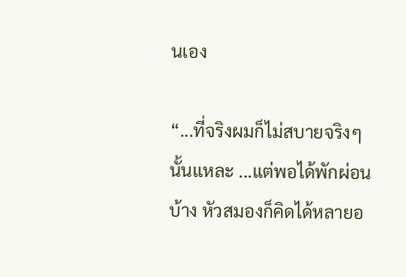นเอง

“...ที่จริงผมก็ไม่สบายจริงๆนั้นแหละ ...แต่พอได้พักผ่อนบ้าง หัวสมองก็คิดได้หลายอ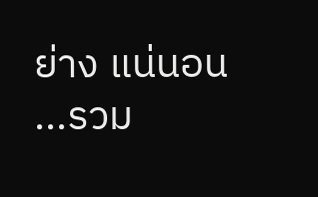ย่าง แน่นอน ...รวม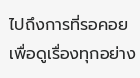ไปถึงการที่รอคอยเพื่อดูเรื่องทุกอย่าง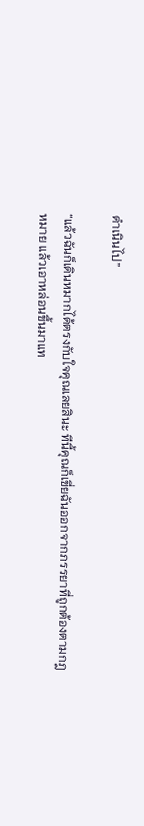ดำเนินไป”

“แล้วฉันก็เดินหมากได้ตรงกับใจคุณเลยสินะ ทีนี้คุณก็เขี่ยฉันออกจากภรรยาที่ถูกต้องตามกฎหมาย แล้วเอาหล่อนขึ้นมาแท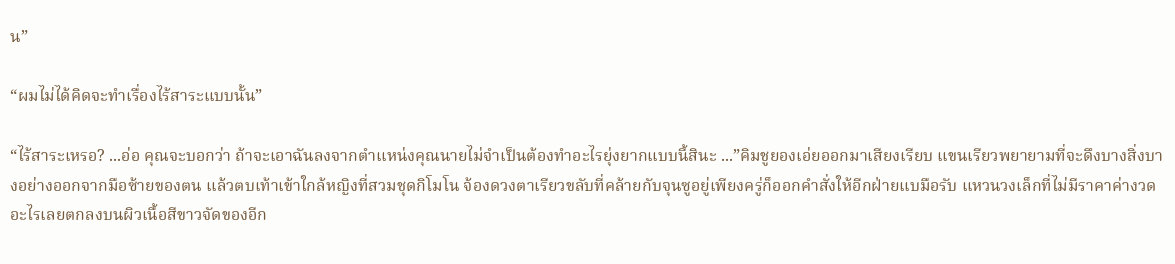น”

“ผมไม่ได้คิดจะทำเรื่องไร้สาระแบบนั้น”

“ไร้สาระเหรอ? ...อ่อ คุณจะบอกว่า ถ้าจะเอาฉันลงจากตำแหน่งคุณนายไม่จำเป็นต้องทำอะไรยุ่งยากแบบนี้สินะ ...”คิมชูยองเอ่ยออกมาเสียงเรียบ แขนเรียวพยายามที่จะดึงบางสิ่งบางอย่างออกจากมือซ้ายของตน แล้วตบเท้าเข้าใกล้หญิงที่สวมชุดกิโมโน จ้องดวงตาเรียวขลับที่คล้ายกับจุนซูอยู่เพียงครู่ก็ออกคำสั่งให้อีกฝ่ายแบมือรับ แหวนวงเล็กที่ไม่มีราคาค่างวดอะไรเลยตกลงบนผิวเนื้อสีขาวจัดของอีก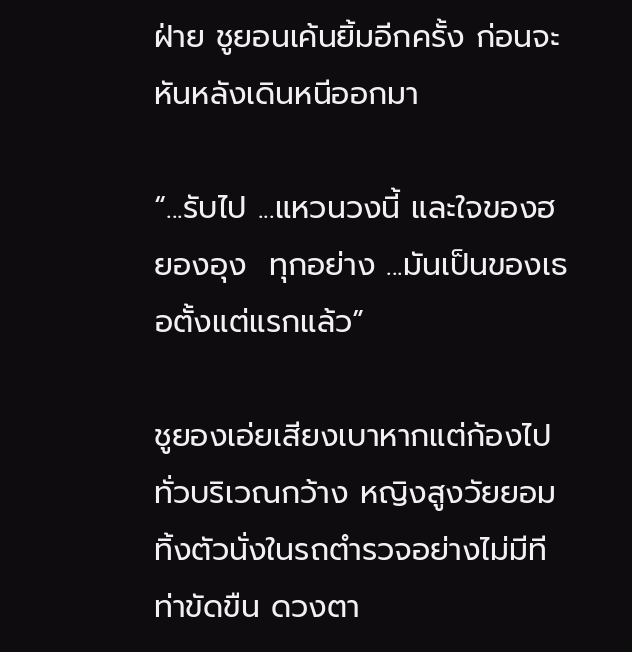ฝ่าย ชูยอนเค้นยิ้มอีกครั้ง ก่อนจะหันหลังเดินหนีออกมา

“...รับไป ...แหวนวงนี้ และใจของฮยองอุง  ทุกอย่าง ...มันเป็นของเธอตั้งแต่แรกแล้ว”

ชูยองเอ่ยเสียงเบาหากแต่ก้องไปทั่วบริเวณกว้าง หญิงสูงวัยยอมทิ้งตัวนั่งในรถตำรวจอย่างไม่มีทีท่าขัดขืน ดวงตา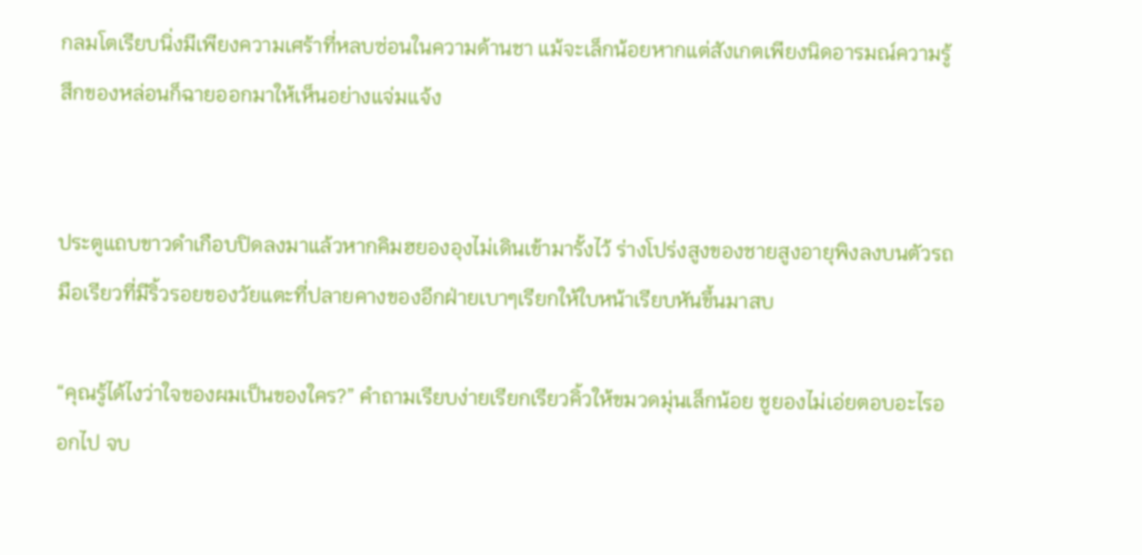กลมโตเรียบนิ่งมีเพียงความเศร้าที่หลบซ่อนในความด้านชา แม้จะเล็กน้อยหากแต่สังเกตเพียงนิดอารมณ์ความรู้สึกของหล่อนก็ฉายออกมาให้เห็นอย่างแจ่มแจ้ง


ประตูแถบขาวดำเกือบปิดลงมาแล้วหากคิมฮยองอุงไม่เดินเข้ามารั้งไว้ ร่างโปร่งสูงของชายสูงอายุพิงลงบนตัวรถ มือเรียวที่มีริ้วรอยของวัยแตะที่ปลายคางของอีกฝ่ายเบาๆเรียกให้ใบหน้าเรียบหันขึ้นมาสบ

“คุณรู้ได้ไงว่าใจของผมเป็นของใคร?” คำถามเรียบง่ายเรียกเรียวคิ้วให้ขมวดมุ่นเล็กน้อย ชูยองไม่เอ่ยตอบอะไรออกไป จบ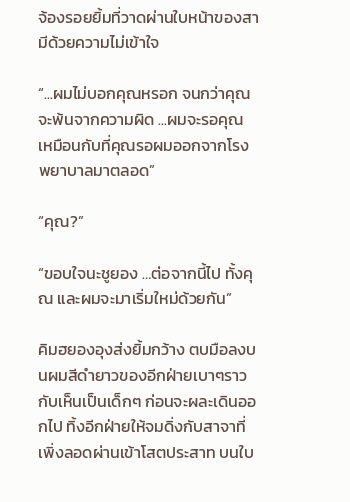จ้องรอยยิ้มที่วาดผ่านใบหน้าของสามีด้วยความไม่เข้าใจ

“...ผมไม่บอกคุณหรอก จนกว่าคุณจะพ้นจากความผิด ...ผมจะรอคุณ เหมือนกับที่คุณรอผมออกจากโรงพยาบาลมาตลอด”

“คุณ?”

“ขอบใจนะชูยอง …ต่อจากนี้ไป ทั้งคุณ และผมจะมาเริ่มใหม่ด้วยกัน”

คิมฮยองอุงส่งยิ้มกว้าง ตบมือลงบนผมสีดำยาวของอีกฝ่ายเบาๆราวกับเห็นเป็นเด็กๆ ก่อนจะผละเดินออกไป ทิ้งอีกฝ่ายให้จมดิ่งกับสาจาที่เพิ่งลอดผ่านเข้าโสตประสาท บนใบ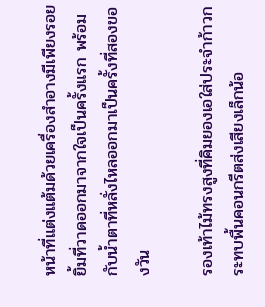หน้าที่แต่งแต้มด้วยเครื่องสำอางมีเพียงรอยยิ้มที่วาดออกมาจากใจเป็นครั้งแรก พร้อมกับน้ำตาที่หลั่งไหลออกมาเป็นครั้งที่สองของวัน

รองเท้าไม้ทรงสูงที่คิมยองเอใส่ประจำก้าวกระทบพื้นคอนกรีตส่งเสียงเล็กน้อ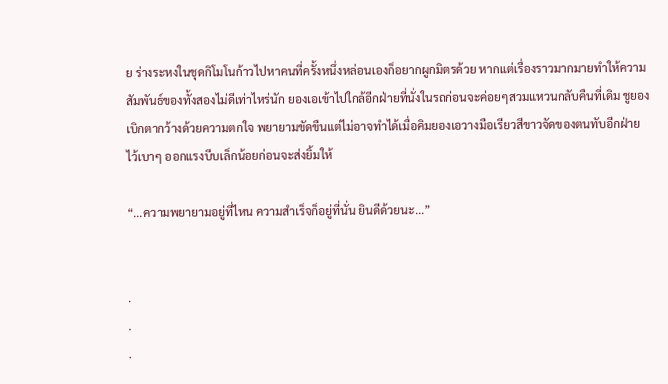ย ร่างระหงในชุดกิโมโนก้าวไปหาคนที่ครั้งหนึ่งหล่อนเองก็อยากผูกมิตรด้วย หากแต่เรื่องราวมากมายทำให้ความสัมพันธ์ของทั้งสองไม่ดีเท่าไหร่นัก ยองเอเข้าไปใกล้อีกฝ่ายที่นั่งในรถก่อนจะค่อยๆสวมแหวนกลับคืนที่เดิม ชูยองเบิกตากว้างด้วยความตกใจ พยายามขัดขืนแต่ไม่อาจทำได้เมื่อคิมยองเอวางมือเรียวสีขาวจัดของตนทับอีกฝ่ายไว้เบาๆ ออกแรงบีบเล็กน้อยก่อนจะส่งยิ้มให้

“...ความพยายามอยู่ที่ไหน ความสำเร็จก็อยู่ที่นั่น ยินดีด้วยนะ...”


.
.
.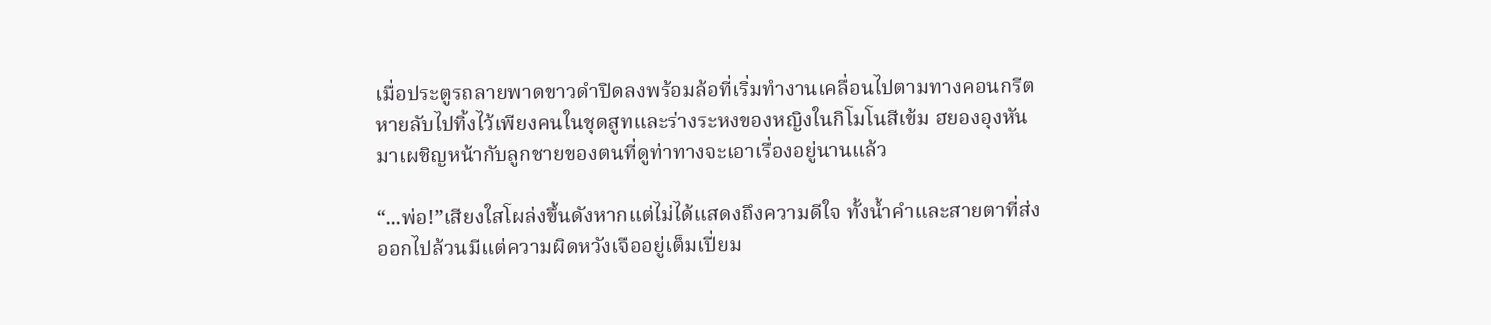เมื่อประตูรถลายพาดขาวดำปิดลงพร้อมล้อที่เริ่มทำงานเคลื่อนไปตามทางคอนกรีตหายลับไปทิ้งไว้เพียงคนในชุดสูทและร่างระหงของหญิงในกิโมโนสีเข้ม ฮยองอุงหันมาเผชิญหน้ากับลูกชายของตนที่ดูท่าทางจะเอาเรื่องอยู่นานแล้ว

“...พ่อ!”เสียงใสโผล่งขึ้นดังหากแต่ไม่ได้แสดงถึงความดีใจ ทั้งน้ำคำและสายตาที่ส่งออกไปล้วนมีแต่ความผิดหวังเจืออยู่เต็มเปี่ยม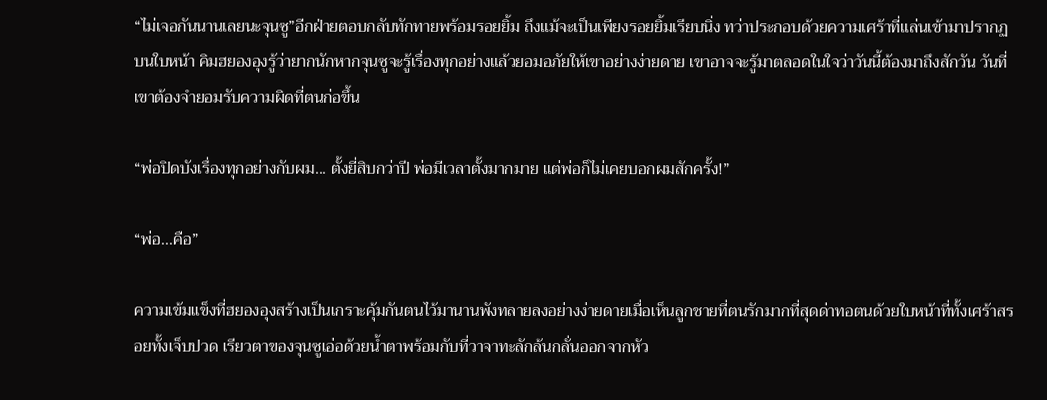“ไม่เจอกันนานเลยนะจุนซู”อีกฝ่ายตอบกลับทักทายพร้อมรอยยิ้ม ถึงแม้จะเป็นเพียงรอยยิ้มเรียบนิ่ง ทว่าประกอบด้วยความเศร้าที่แล่นเข้ามาปรากฏบนใบหน้า คิมฮยองอุงรู้ว่ายากนักหากจุนซูจะรู้เรื่องทุกอย่างแล้วยอมอภัยให้เขาอย่างง่ายดาย เขาอาจจะรู้มาตลอดในใจว่าวันนี้ต้องมาถึงสักวัน วันที่เขาต้องจำยอมรับความผิดที่ตนก่อขึ้น

“พ่อปิดบังเรื่องทุกอย่างกับผม... ตั้งยี่สิบกว่าปี พ่อมีเวลาตั้งมากมาย แต่พ่อก็ไม่เคยบอกผมสักครั้ง!”

“พ่อ...คือ”

ความเข้มแข็งที่ฮยองอุงสร้างเป็นเกราะคุ้มกันตนไว้มานานพังทลายลงอย่างง่ายดายเมื่อเห็นลูกชายที่ตนรักมากที่สุดด่าทอตนด้วยใบหน้าที่ทั้งเศร้าสรอยทั้งเจ็บปวด เรียวตาของจุนซูเอ่อด้วยน้ำตาพร้อมกับที่วาจาทะลักล้นกลั่นออกจากหัว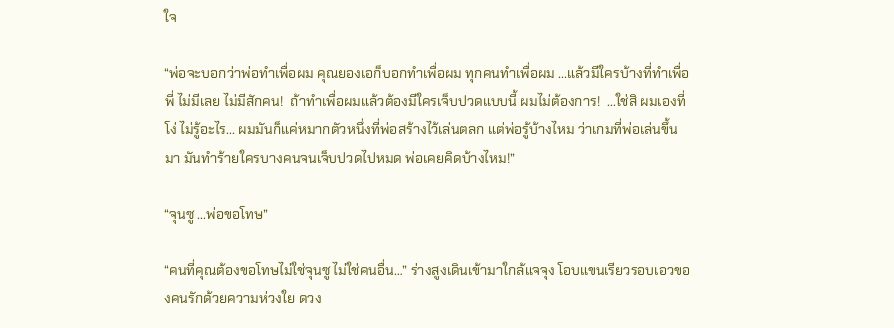ใจ

“พ่อจะบอกว่าพ่อทำเพื่อผม คุณยองเอก็บอกทำเพื่อผม ทุกคนทำเพื่อผม ...แล้วมีใครบ้างที่ทำเพื่อพี่ ไม่มีเลย ไม่มีสักคน!  ถ้าทำเพื่อผมแล้วต้องมีใครเจ็บปวดแบบนี้ ผมไม่ต้องการ!  ...ใช่สิ ผมเองที่โง่ ไม่รู้อะไร... ผมมันก็แค่หมากตัวหนึ่งที่พ่อสร้างไว้เล่นตลก แต่พ่อรู้บ้างไหม ว่าเกมที่พ่อเล่นขึ้นมา มันทำร้ายใครบางคนจนเจ็บปวดไปหมด พ่อเคยคิดบ้างไหม!”

“จุนซู ...พ่อขอโทษ”

“คนที่คุณต้องขอโทษไม่ใช่จุนซู ไม่ใช่คนอื่น…” ร่างสูงเดินเข้ามาใกล้แจจุง โอบแขนเรียวรอบเอวของคนรักด้วยความห่วงใย ดวง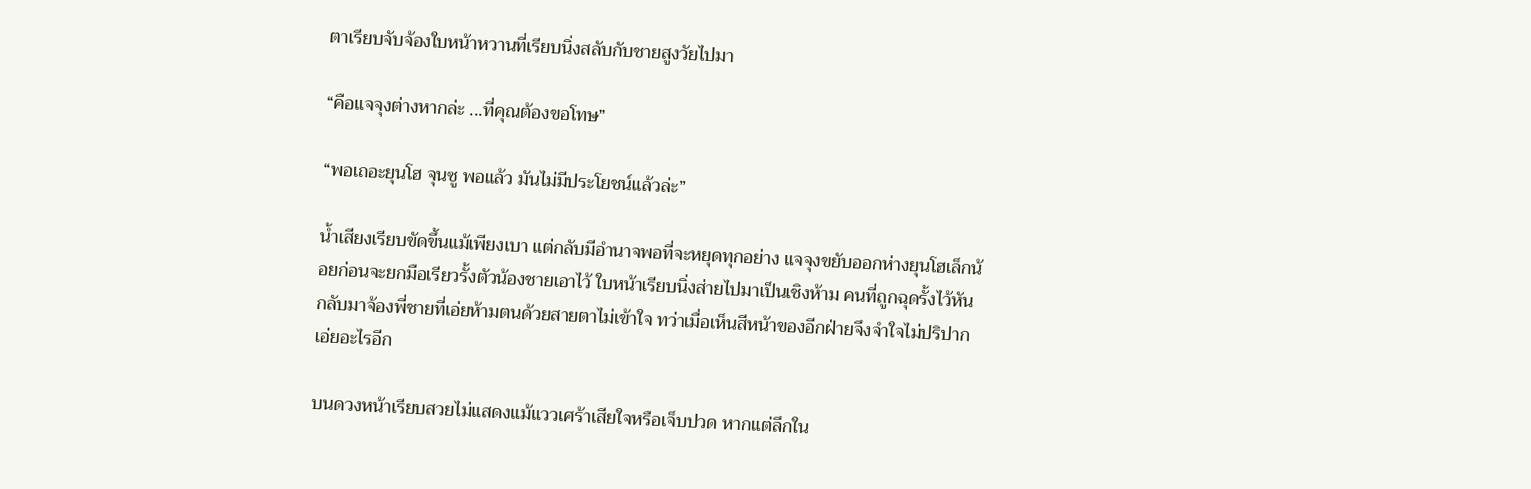ตาเรียบจับจ้องใบหน้าหวานที่เรียบนิ่งสลับกับชายสูงวัยไปมา

“คือแจจุงต่างหากล่ะ ...ที่คุณต้องขอโทษ”

“พอเถอะยุนโฮ จุนซู พอแล้ว มันไม่มีประโยชน์แล้วล่ะ”

น้ำเสียงเรียบขัดขึ้นแม้เพียงเบา แต่กลับมีอำนาจพอที่จะหยุดทุกอย่าง แจจุงขยับออกห่างยุนโฮเล็กน้อยก่อนจะยกมือเรียวรั้งตัวน้องชายเอาไว้ ใบหน้าเรียบนิ่งส่ายไปมาเป็นเชิงห้าม คนที่ถูกฉุดรั้งไว้หันกลับมาจ้องพี่ชายที่เอ่ยห้ามตนด้วยสายตาไม่เข้าใจ ทว่าเมื่อเห็นสีหน้าของอีกฝ่ายจึงจำใจไม่ปริปากเอ่ยอะไรอีก

บนดวงหน้าเรียบสวยไม่แสดงแม้แววเศร้าเสียใจหรือเจ็บปวด หากแต่ลึกใน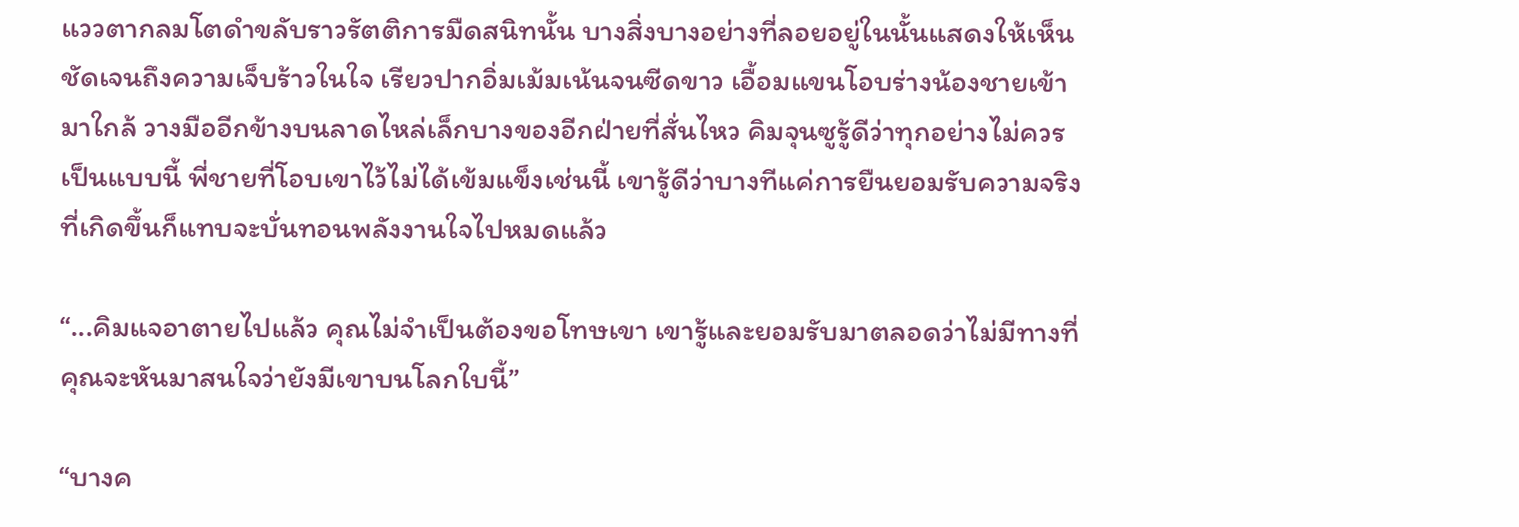แววตากลมโตดำขลับราวรัตติการมืดสนิทนั้น บางสิ่งบางอย่างที่ลอยอยู่ในนั้นแสดงให้เห็นชัดเจนถึงความเจ็บร้าวในใจ เรียวปากอิ่มเม้มเน้นจนซีดขาว เอื้อมแขนโอบร่างน้องชายเข้ามาใกล้ วางมืออีกข้างบนลาดไหล่เล็กบางของอีกฝ่ายที่สั่นไหว คิมจุนซูรู้ดีว่าทุกอย่างไม่ควรเป็นแบบนี้ พี่ชายที่โอบเขาไว้ไม่ได้เข้มแข็งเช่นนี้ เขารู้ดีว่าบางทีแค่การยืนยอมรับความจริงที่เกิดขึ้นก็แทบจะบั่นทอนพลังงานใจไปหมดแล้ว

“...คิมแจอาตายไปแล้ว คุณไม่จำเป็นต้องขอโทษเขา เขารู้และยอมรับมาตลอดว่าไม่มีทางที่คุณจะหันมาสนใจว่ายังมีเขาบนโลกใบนี้”

“บางค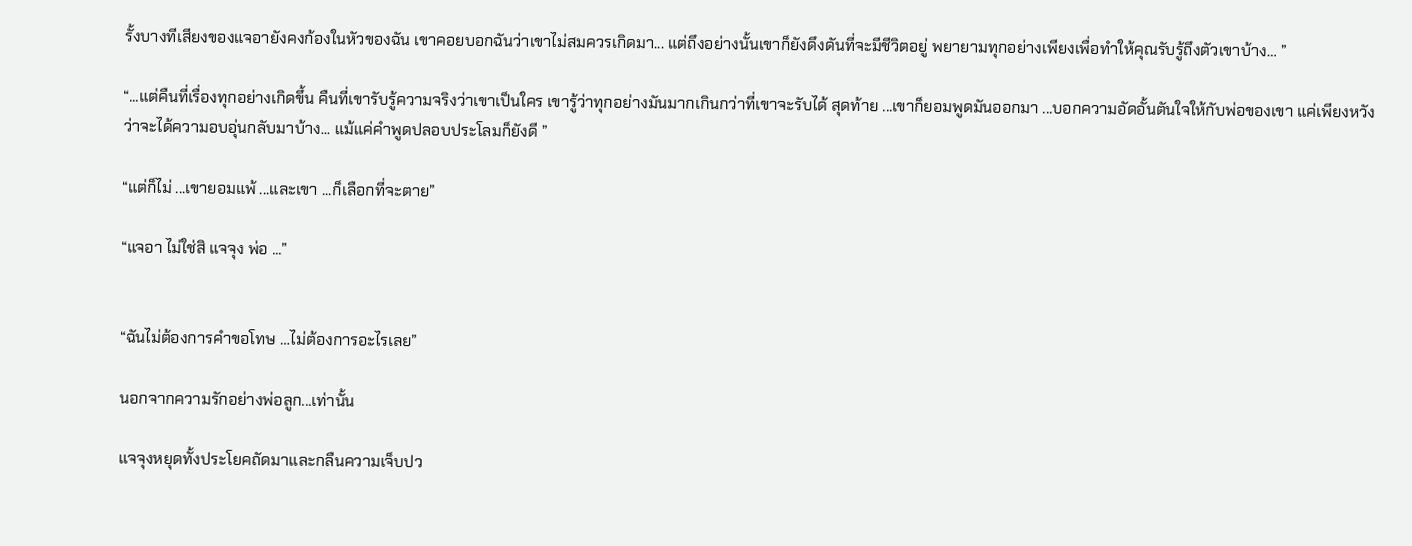รั้งบางทีเสียงของแจอายังคงก้องในหัวของฉัน เขาคอยบอกฉันว่าเขาไม่สมควรเกิดมา... แต่ถึงอย่างนั้นเขาก็ยังดึงดันที่จะมีชีวิตอยู่ พยายามทุกอย่างเพียงเพื่อทำให้คุณรับรู้ถึงตัวเขาบ้าง… ”

“...แต่คืนที่เรื่องทุกอย่างเกิดขึ้น คืนที่เขารับรู้ความจริงว่าเขาเป็นใคร เขารู้ว่าทุกอย่างมันมากเกินกว่าที่เขาจะรับได้ สุดท้าย ...เขาก็ยอมพูดมันออกมา ...บอกความอัดอั้นตันใจให้กับพ่อของเขา แค่เพียงหวังว่าจะได้ความอบอุ่นกลับมาบ้าง... แม้แค่คำพูดปลอบประโลมก็ยังดี ”

“แต่ก็ไม่ ...เขายอมแพ้ ...และเขา ...ก็เลือกที่จะตาย”

“แจอา ไม่ใช่สิ แจจุง พ่อ ...”


“ฉันไม่ต้องการคำขอโทษ …ไม่ต้องการอะไรเลย”

นอกจากความรักอย่างพ่อลูก...เท่านั้น

แจจุงหยุดทั้งประโยคถัดมาและกลืนความเจ็บปว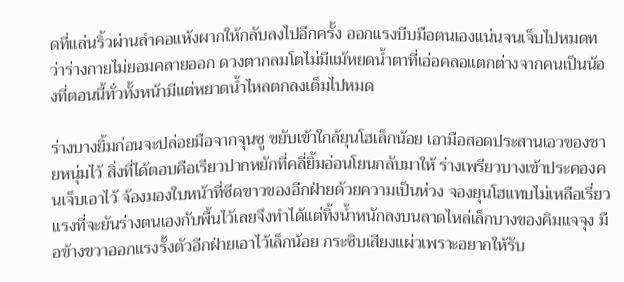ดที่แล่นริ้วผ่านลำคอแห้งผากให้กลับลงไปอีกครั้ง ออกแรงบีบมือตนเองแน่นจนเจ็บไปหมดทว่าร่างกายไม่ยอมคลายออก ดวงตากลมโตไม่มีแม้หยดน้ำตาที่เอ่อคลอแตกต่างจากคนเป็นน้องที่ตอนนี้ทั่วทั้งหน้ามีแต่หยาดน้ำไหลตกลงเต็มไปหมด

ร่างบางยิ้มก่อนจะปล่อยมือจากจุนซู ขยับเข้าใกล้ยุนโฮเล็กน้อย เอามือสอดประสานเอวของชายหนุ่มไว้ สิ่งที่ได้ตอบคือเรียวปากหยักที่คลี่ยิ้มอ่อนโยนกลับมาให้ ร่างเพรียวบางเข้าประคองคนเจ็บเอาไว้ จ้องมองใบหน้าที่ซีดขาวของอีกฝ่ายด้วยความเป็นห่วง จองยุนโฮแทบไม่เหลือเรี่ยวแรงที่จะยันร่างตนเองกับพื้นไว้เลยจึงทำได้แต่ทิ้งน้ำหนักลงบนลาดไหล่เล็กบางของคิมแจจุง มือข้างขวาออกแรงรั้งตัวอีกฝ่ายเอาไว้เล็กน้อย กระซิบเสียงแผ่วเพราะอยากให้รับ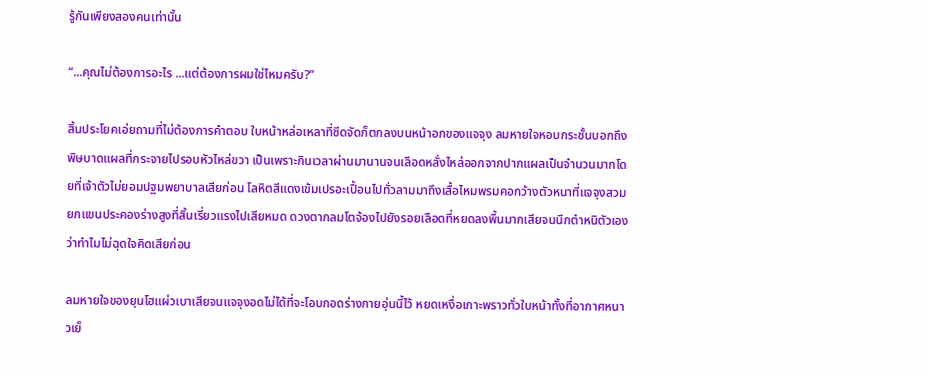รู้กันเพียงสองคนเท่านั้น

“...คุณไม่ต้องการอะไร ...แต่ต้องการผมใช่ไหมครับ?”

สิ้นประโยคเอ่ยถามที่ไม่ต้องการคำตอบ ใบหน้าหล่อเหลาที่ซีดจัดก็ตกลงบนหน้าอกของแจจุง ลมหายใจหอบกระชั้นบอกถึงพิษบาดแผลที่กระจายไปรอบหัวไหล่ขวา เป็นเพราะกินเวลาผ่านมานานจนเลือดหลั่งไหล่ออกจากปากแผลเป็นจำนวนมากโดยที่เจ้าตัวไม่ยอมปฐมพยาบาลเสียก่อน โลหิตสีแดงเข้มเปรอะเปื้อนไปทั่วลามมาถึงเสื้อไหมพรมคอกว้างตัวหนาที่แจจุงสวม ยกแขนประคองร่างสูงที่สิ้นเรี่ยวแรงไปเสียหมด ดวงตากลมโตจ้องไปยังรอยเลือดที่หยดลงพื้นมากเสียจนนึกตำหนิตัวเองว่าทำไมไม่ฉุดใจคิดเสียก่อน

ลมหายใจของยุนโฮแผ่วเบาเสียจนแจจุงอดไม่ได้ที่จะโอบกอดร่างกายอุ่นนี้ไว้ หยดเหงื่อเกาะพราวทั่วใบหน้าทั้งที่อากาศหนาวเย็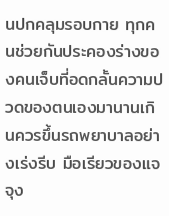นปกคลุมรอบกาย ทุกคนช่วยกันประคองร่างของคนเจ็บที่อดกลั้นความปวดของตนเองมานานเกินควรขึ้นรถพยาบาลอย่างเร่งรีบ มือเรียวของแจจุง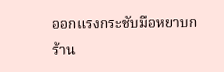ออกแรงกระชับมือหยาบกร้าน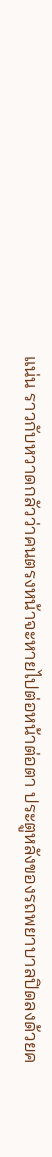แน่น ราวกับหวาดกลัวว่าคนตรงหน้าจะหายไปต่อหน้าต่อตา ประตูหลังของรถพยาบาลปิดลงด้วยค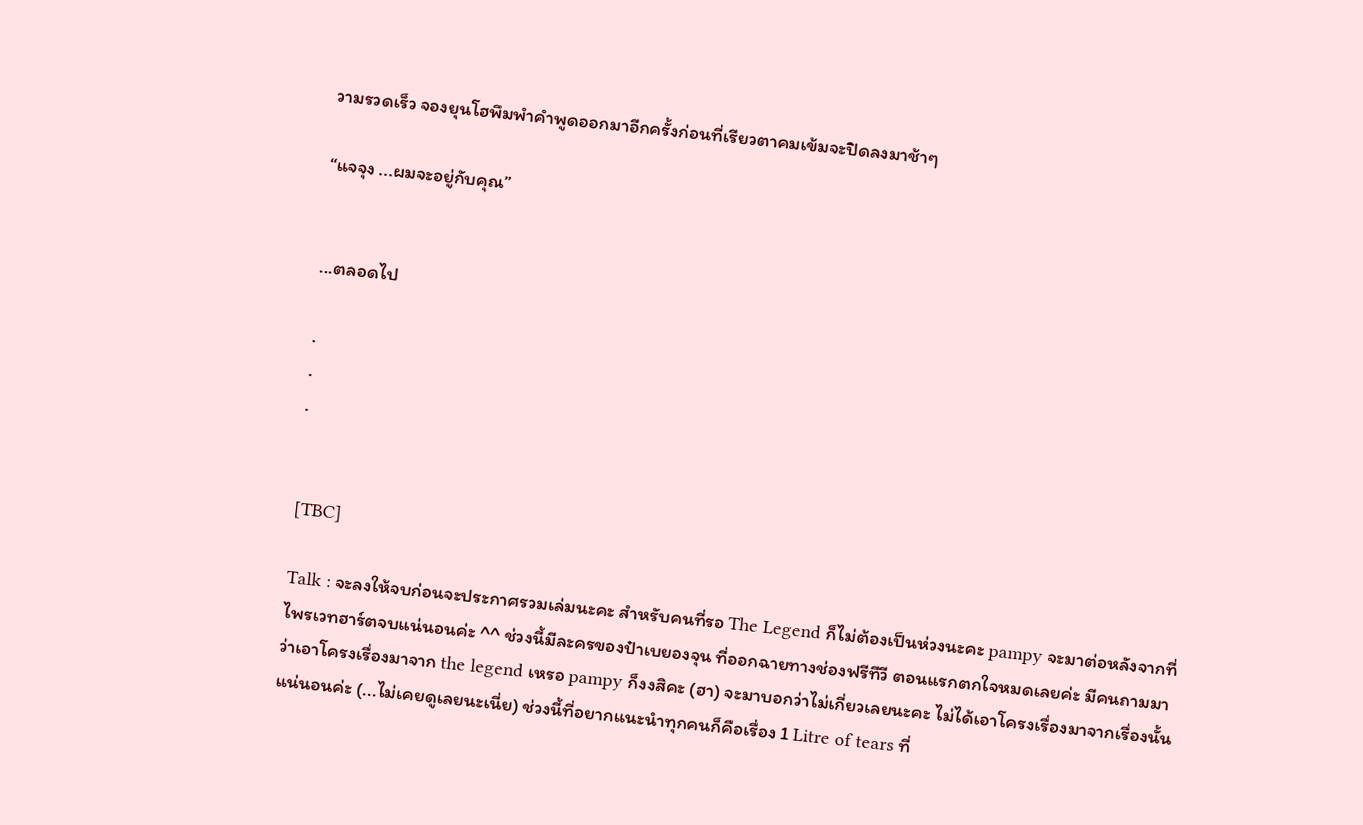วามรวดเร็ว จองยุนโฮพึมพำคำพูดออกมาอีกครั้งก่อนที่เรียวตาคมเข้มจะปิดลงมาช้าๆ

“แจจุง ...ผมจะอยู่กับคุณ”


...ตลอดไป

.
.
.


[TBC]

Talk : จะลงให้จบก่อนจะประกาศรวมเล่มนะคะ สำหรับคนที่รอ The Legend ก็ไม่ต้องเป็นห่วงนะคะ pampy จะมาต่อหลังจากที่ไพรเวทฮาร์ตจบแน่นอนค่ะ ^^ ช่วงนี้มีละครของป๋าเบยองจุน ที่ออกฉายทางช่องฟรีทีวี ตอนแรกตกใจหมดเลยค่ะ มีคนถามมาว่าเอาโครงเรื่องมาจาก the legend เหรอ pampy ก็งงสิคะ (ฮา) จะมาบอกว่าไม่เกี่ยวเลยนะคะ ไม่ได้เอาโครงเรื่องมาจากเรื่องนั้นแน่นอนค่ะ (...ไม่เคยดูเลยนะเนี่ย) ช่วงนี้ที่อยากแนะนำทุกคนก็คือเรื่อง 1 Litre of tears ที่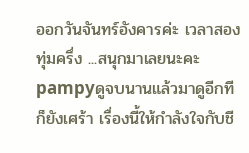ออกวันจันทร์อังคารค่ะ เวลาสองทุ่มครึ่ง ...สนุกมาเลยนะคะ pampyดูจบนานแล้วมาดูอีกทีก็ยังเศร้า เรื่องนี้ให้กำลังใจกับชี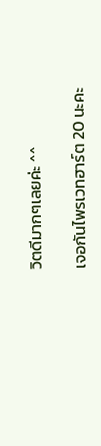วิตดีมากๆเลยค่ะ ^^

เจอกันไพรเวทฮาร์ต 20 นะคะ